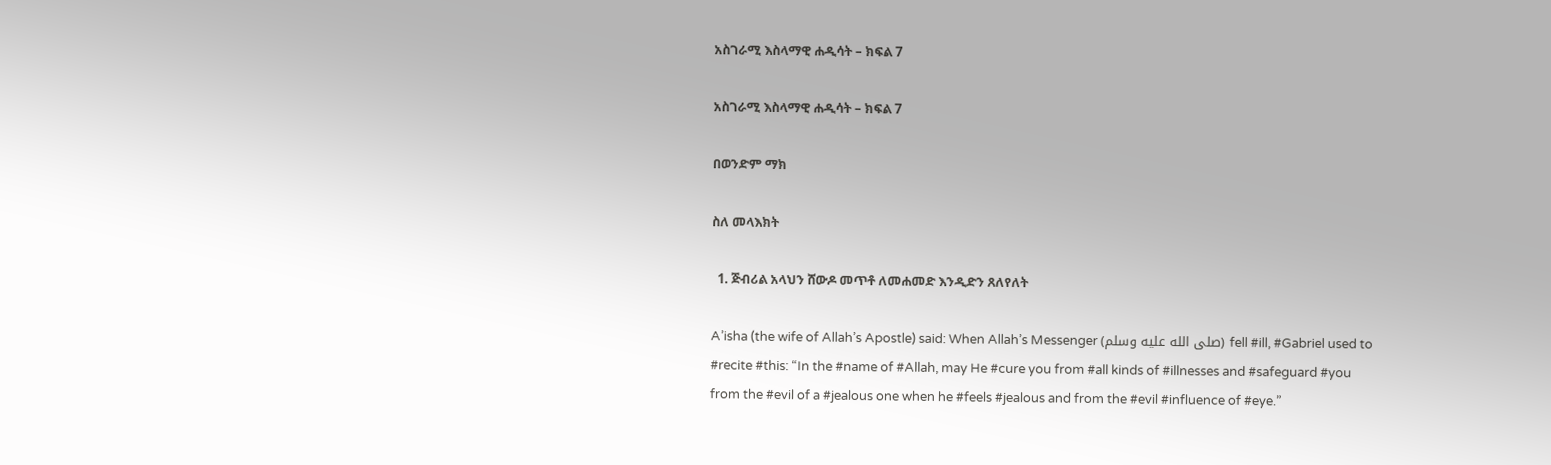አስገራሚ እስላማዊ ሐዲሳት – ክፍል 7

አስገራሚ እስላማዊ ሐዲሳት – ክፍል 7

በወንድም ማክ

ስለ መላእክት

  1. ጅብሪል አላህን ሸውዶ መጥቶ ለመሐመድ እንዲድን ጸለየለት

A’isha (the wife of Allah’s Apostle) said: When Allah’s Messenger (صلى الله عليه وسلم) fell #ill, #Gabriel used to #recite #this: “In the #name of #Allah, may He #cure you from #all kinds of #illnesses and #safeguard #you from the #evil of a #jealous one when he #feels #jealous and from the #evil #influence of #eye.”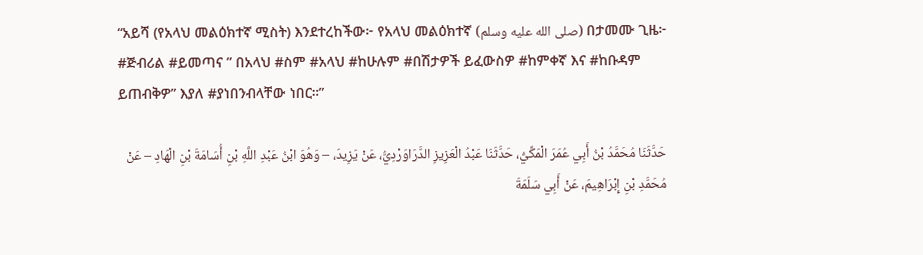“አይሻ (የአላህ መልዕክተኛ ሚስት) እንደተረከችው፦ የአላህ መልዕክተኛ (صلى الله عليه وسلم) በታመሙ ጊዜ፦ #ጅብሪል #ይመጣና ” በአላህ #ስም #አላህ #ከሁሉም #በሽታዎች ይፈውስዎ #ከምቀኛ እና #ከቡዳም ይጠብቅዎ” እያለ #ያነበንብላቸው ነበር።”

حَدَّثَنَا مُحَمَّدُ بْنُ أَبِي عُمَرَ الْمَكِّيُّ، حَدَّثَنَا عَبْدُ الْعَزِيزِ الدَّرَاوَرْدِيُّ، عَنْ يَزِيدَ، – وَهُوَ ابْنُ عَبْدِ اللَّهِ بْنِ أُسَامَةَ بْنِ الْهَادِ – عَنْ مُحَمَّدِ بْنِ إِبْرَاهِيمَ، عَنْ أَبِي سَلَمَةَ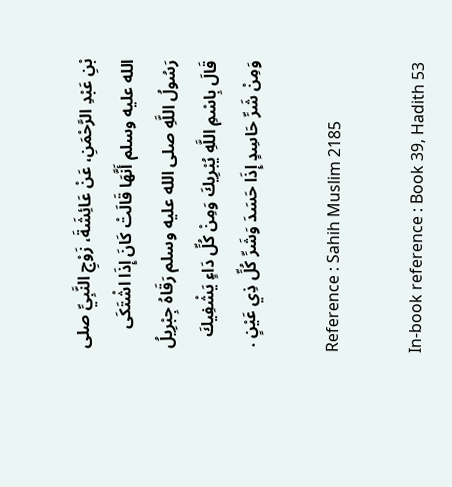بْنِ عَبْدِ الرَّحْمَنِ، عَنْ عَائِشَةَ، زَوْجِ النَّبِيِّ صلى الله عليه وسلم أَنَّهَا قَالَتْ كَانَ إِذَا اشْتَكَى رَسُولُ اللَّهِ صلى الله عليه وسلم رَقَاهُ جِبْرِيلُ قَالَ بِاسْمِ اللَّهِ يُبْرِيكَ وَمِنْ كُلِّ دَاءٍ يَشْفِيكَ وَمِنْ شَرِّ حَاسِدٍ إِذَا حَسَدَ وَشَرِّ كُلِّ ذِي عَيْنٍ .

Reference : Sahih Muslim 2185

In-book reference : Book 39, Hadith 53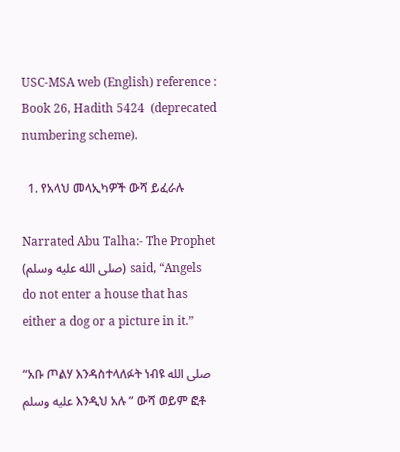USC-MSA web (English) reference : Book 26, Hadith 5424  (deprecated numbering scheme).

  1. የአላህ መላኢካዎች ውሻ ይፈራሉ

Narrated Abu Talha:- The Prophet (صلى الله عليه وسلم) said, “Angels do not enter a house that has either a dog or a picture in it.”

“አቡ ጦልሃ እንዳስተላለፉት ነብዩ صلى الله عليه وسلم እንዲህ አሉ ” ውሻ ወይም ፎቶ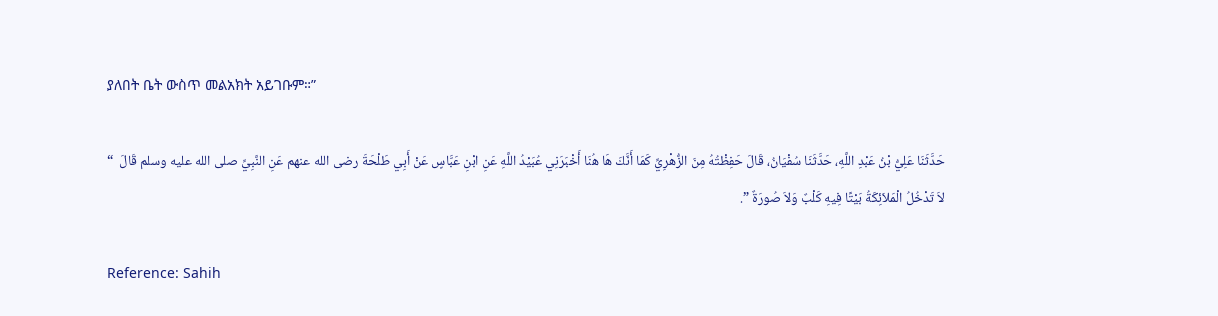ያለበት ቤት ውስጥ መልአክት አይገቡም።”

حَدَّثَنَا عَلِيُّ بْنُ عَبْدِ اللَّهِ، حَدَّثَنَا سُفْيَانُ، قَالَ حَفِظْتُهُ مِنَ الزُّهْرِيِّ كَمَا أَنَّكَ هَا هُنَا أَخْبَرَنِي عُبَيْدُ اللَّهِ عَنِ ابْنِ عَبَّاسٍ عَنْ أَبِي طَلْحَةَ رضى الله عنهم عَنِ النَّبِيِّ صلى الله عليه وسلم قَالَ  “ لاَ تَدْخُلُ الْمَلاَئِكَةُ بَيْتًا فِيهِ كَلْبٌ وَلاَ صُورَةٌ ”.

Reference: Sahih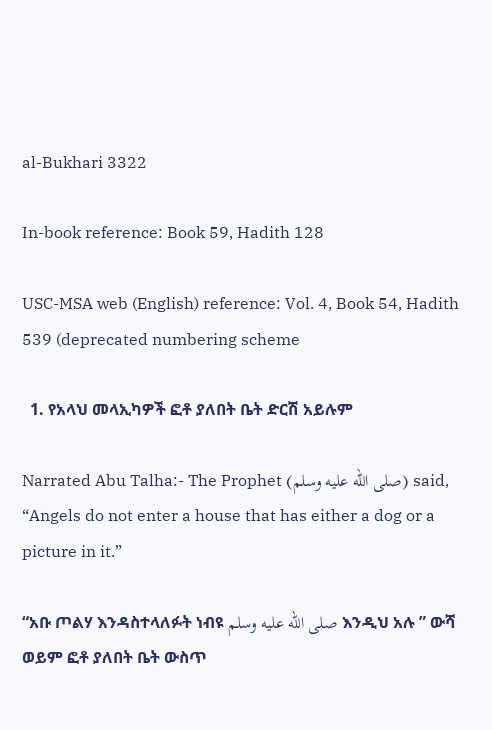al-Bukhari 3322

In-book reference: Book 59, Hadith 128

USC-MSA web (English) reference: Vol. 4, Book 54, Hadith 539 (deprecated numbering scheme

  1. የአላህ መላኢካዎች ፎቶ ያለበት ቤት ድርሽ አይሉም

Narrated Abu Talha:- The Prophet (صلى الله عليه وسلم) said, “Angels do not enter a house that has either a dog or a picture in it.”

“አቡ ጦልሃ እንዳስተላለፉት ነብዩ صلى الله عليه وسلم እንዲህ አሉ ” ውሻ ወይም ፎቶ ያለበት ቤት ውስጥ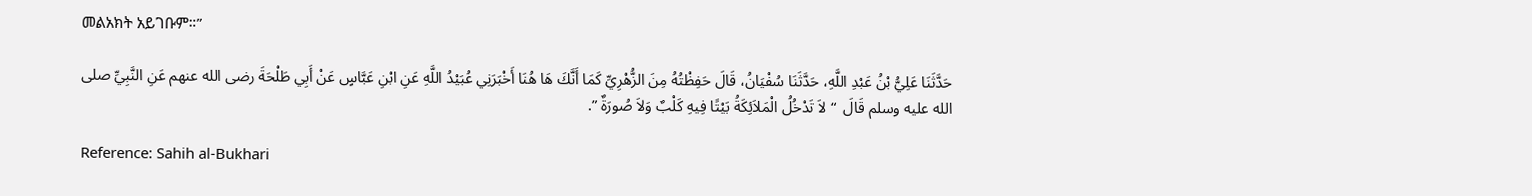መልአክት አይገቡም።”

حَدَّثَنَا عَلِيُّ بْنُ عَبْدِ اللَّهِ، حَدَّثَنَا سُفْيَانُ، قَالَ حَفِظْتُهُ مِنَ الزُّهْرِيِّ كَمَا أَنَّكَ هَا هُنَا أَخْبَرَنِي عُبَيْدُ اللَّهِ عَنِ ابْنِ عَبَّاسٍ عَنْ أَبِي طَلْحَةَ رضى الله عنهم عَنِ النَّبِيِّ صلى الله عليه وسلم قَالَ  “ لاَ تَدْخُلُ الْمَلاَئِكَةُ بَيْتًا فِيهِ كَلْبٌ وَلاَ صُورَةٌ ”.

Reference: Sahih al-Bukhari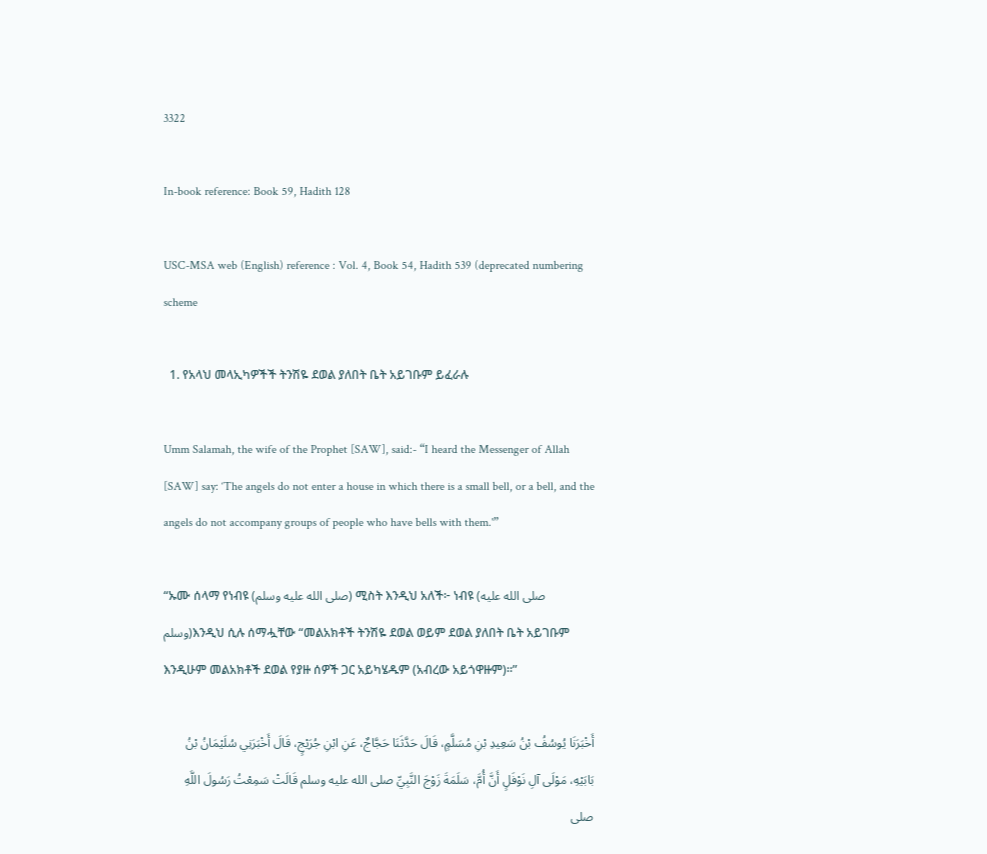3322

In-book reference: Book 59, Hadith 128

USC-MSA web (English) reference : Vol. 4, Book 54, Hadith 539 (deprecated numbering scheme

  1. የአላህ መላኢካዎችች ትንሽዬ ደወል ያለበት ቤት አይገቡም ይፈራሉ

Umm Salamah, the wife of the Prophet [SAW], said:- “I heard the Messenger of Allah [SAW] say: ‘The angels do not enter a house in which there is a small bell, or a bell, and the angels do not accompany groups of people who have bells with them.'”

“ኡሙ ሰላማ የነብዩ (صلى الله عليه وسلم) ሚስት እንዲህ አለች፦ ነብዩ (صلى الله عليه وسلم)እንዲህ ሲሉ ሰማሗቸው “መልአክቶች ትንሽዬ ደወል ወይም ደወል ያለበት ቤት አይገቡም እንዲሁም መልአክቶች ደወል የያዙ ሰዎች ጋር አይካሄዱም (አብረው አይጎዋዙም)።”

أَخْبَرَنَا يُوسُفُ بْنُ سَعِيدِ بْنِ مُسَلَّمٍ، قَالَ حَدَّثَنَا حَجَّاجٌ، عَنِ ابْنِ جُرَيْجٍ، قَالَ أَخْبَرَنِي سُلَيْمَانُ بْنُ بَابَيْهِ، مَوْلَى آلِ نَوْفَلٍ أَنَّ أُمَّ، سَلَمَةَ زَوْجَ النَّبِيِّ صلى الله عليه وسلم قَالَتْ سَمِعْتُ رَسُولَ اللَّهِ صلى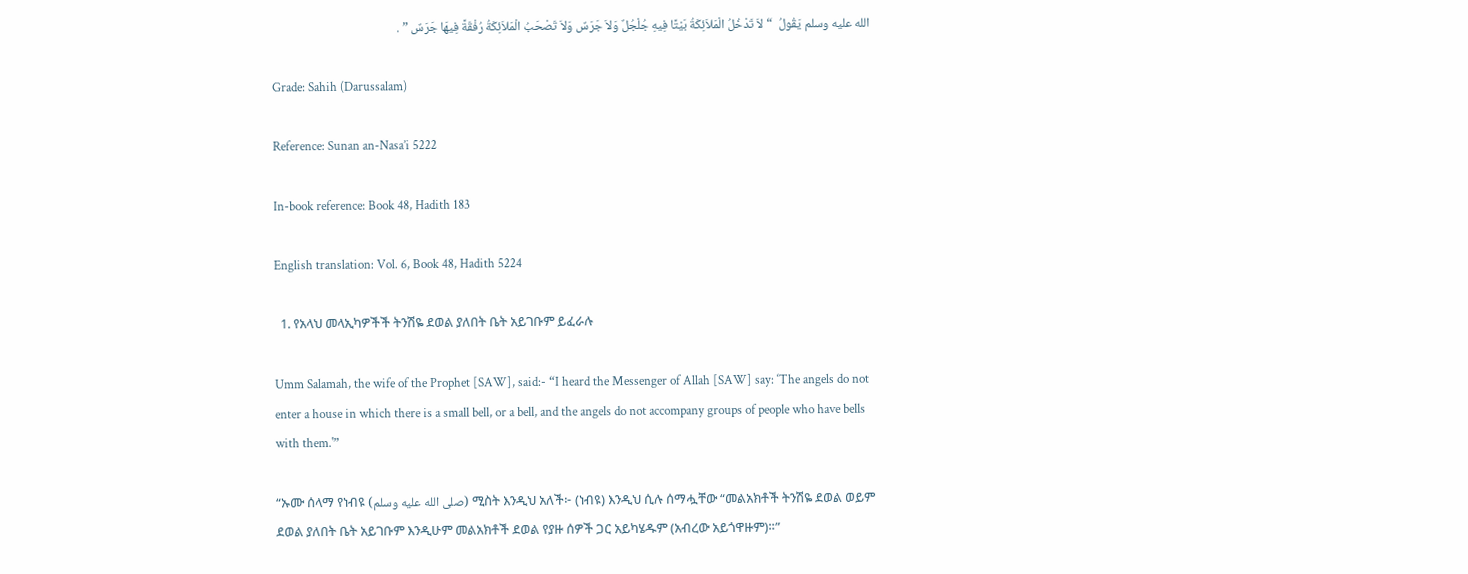الله عليه وسلم يَقُولُ  “ لاَ تَدْخُلُ الْمَلاَئِكَةُ بَيْتًا فِيهِ جُلْجُلٌ وَلاَ جَرَسٌ وَلاَ تَصْحَبُ الْمَلاَئِكَةُ رُفْقَةً فِيهَا جَرَسٌ ” .

Grade: Sahih (Darussalam)

Reference: Sunan an-Nasa’i 5222

In-book reference: Book 48, Hadith 183

English translation: Vol. 6, Book 48, Hadith 5224

  1. የአላህ መላኢካዎችች ትንሽዬ ደወል ያለበት ቤት አይገቡም ይፈራሉ

Umm Salamah, the wife of the Prophet [SAW], said:- “I heard the Messenger of Allah [SAW] say: ‘The angels do not enter a house in which there is a small bell, or a bell, and the angels do not accompany groups of people who have bells with them.'”

“ኡሙ ሰላማ የነብዩ (صلى الله عليه وسلم) ሚስት እንዲህ አለች፦ (ነብዩ) እንዲህ ሲሉ ሰማሗቸው “መልአክቶች ትንሽዬ ደወል ወይም ደወል ያለበት ቤት አይገቡም እንዲሁም መልአክቶች ደወል የያዙ ሰዎች ጋር አይካሄዱም (አብረው አይጎዋዙም)።”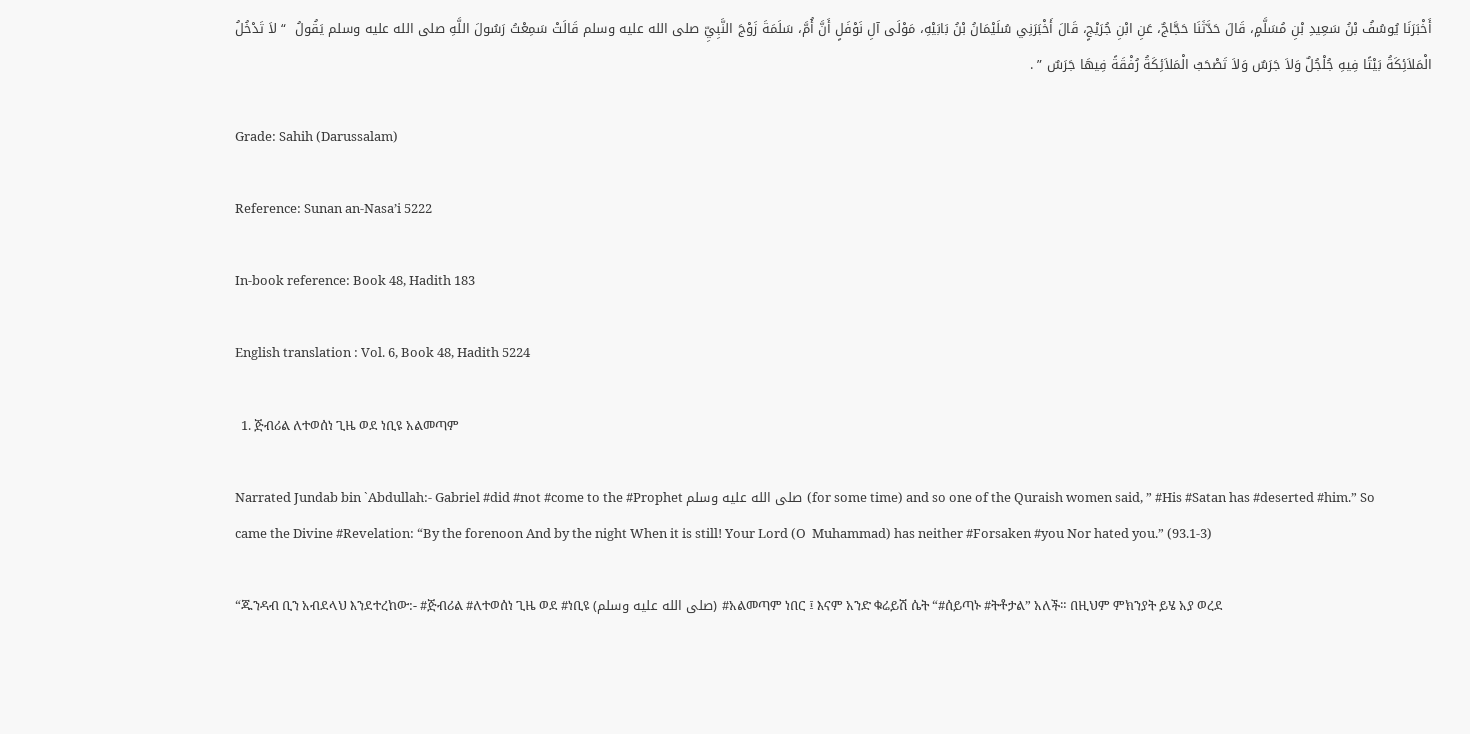أَخْبَرَنَا يُوسُفُ بْنُ سَعِيدِ بْنِ مُسَلَّمٍ، قَالَ حَدَّثَنَا حَجَّاجٌ، عَنِ ابْنِ جُرَيْجٍ، قَالَ أَخْبَرَنِي سُلَيْمَانُ بْنُ بَابَيْهِ، مَوْلَى آلِ نَوْفَلٍ أَنَّ أُمَّ، سَلَمَةَ زَوْجَ النَّبِيِّ صلى الله عليه وسلم قَالَتْ سَمِعْتُ رَسُولَ اللَّهِ صلى الله عليه وسلم يَقُولُ  “ لاَ تَدْخُلُ الْمَلاَئِكَةُ بَيْتًا فِيهِ جُلْجُلٌ وَلاَ جَرَسٌ وَلاَ تَصْحَبُ الْمَلاَئِكَةُ رُفْقَةً فِيهَا جَرَسٌ ” .

Grade: Sahih (Darussalam)

Reference: Sunan an-Nasa’i 5222

In-book reference: Book 48, Hadith 183

English translation : Vol. 6, Book 48, Hadith 5224

  1. ጅብሪል ለተወሰነ ጊዜ ወደ ነቢዩ አልመጣም

Narrated Jundab bin `Abdullah:- Gabriel #did #not #come to the #Prophet صلى الله عليه وسلم (for some time) and so one of the Quraish women said, ” #His #Satan has #deserted #him.” So came the Divine #Revelation: “By the forenoon And by the night When it is still! Your Lord (O  Muhammad) has neither #Forsaken #you Nor hated you.” (93.1-3)

“ጁንዳብ ቢን አብደላህ እንደተረከው:- #ጅብሪል #ለተወሰነ ጊዜ ወደ #ነቢዩ (صلى الله عليه وسلم) #አልመጣም ነበር ፤ እናም አንድ ቁሬይሽ ሴት “#ሰይጣኑ #ትቶታል” አለች። በዚህም ምክንያት ይሄ አያ ወረደ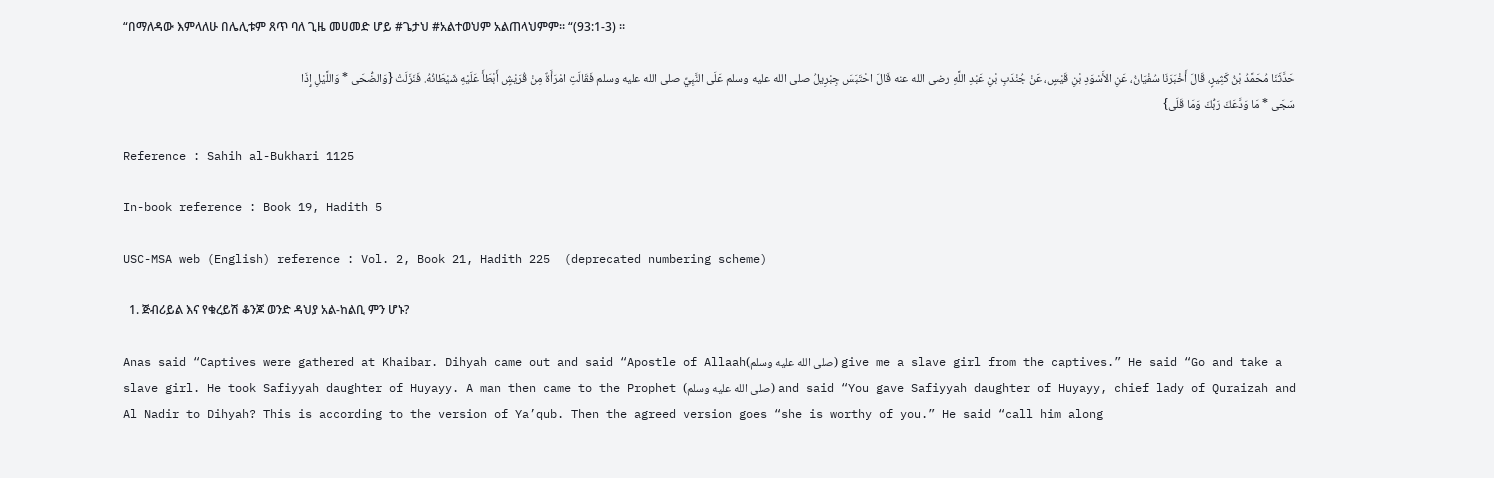“በማለዳው እምላለሁ በሌሊቱም ጸጥ ባለ ጊዜ መሀመድ ሆይ #ጌታህ #አልተወህም አልጠላህምም። “(93:1-3) ።

حَدَّثَنَا مُحَمَّدُ بْنُ كَثِيرٍ، قَالَ أَخْبَرَنَا سُفْيَانُ، عَنِ الأَسْوَدِ بْنِ قَيْسٍ، عَنْ جُنْدَبِ بْنِ عَبْدِ اللَّهِ رضى الله عنه قَالَ احْتَبَسَ جِبْرِيلُ صلى الله عليه وسلم عَلَى النَّبِيِّ صلى الله عليه وسلم فَقَالَتِ امْرَأَةٌ مِنْ قُرَيْشٍ أَبْطَأَ عَلَيْهِ شَيْطَانُهُ. فَنَزَلَتْ {وَالضُّحَى * وَاللَّيْلِ إِذَا سَجَى * مَا وَدَّعَكَ رَبُّكَ وَمَا قَلَى}

Reference : Sahih al-Bukhari 1125

In-book reference : Book 19, Hadith 5

USC-MSA web (English) reference : Vol. 2, Book 21, Hadith 225  (deprecated numbering scheme)

  1. ጅብሪይል እና የቁረይሽ ቆንጆ ወንድ ዳህያ አል-ከልቢ ምን ሆኑ?

Anas said “Captives were gathered at Khaibar. Dihyah came out and said “Apostle of Allaah(صلى الله عليه وسلم) give me a slave girl from the captives.” He said “Go and take a slave girl. He took Safiyyah daughter of Huyayy. A man then came to the Prophet (صلى الله عليه وسلم) and said “You gave Safiyyah daughter of Huyayy, chief lady of Quraizah and Al Nadir to Dihyah? This is according to the version of Ya’qub. Then the agreed version goes “she is worthy of you.” He said “call him along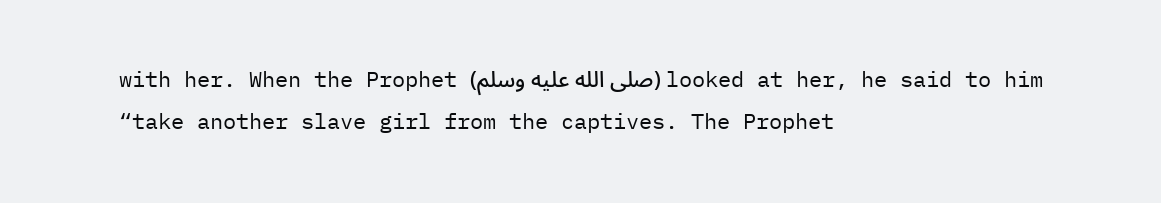with her. When the Prophet (صلى الله عليه وسلم) looked at her, he said to him “take another slave girl from the captives. The Prophet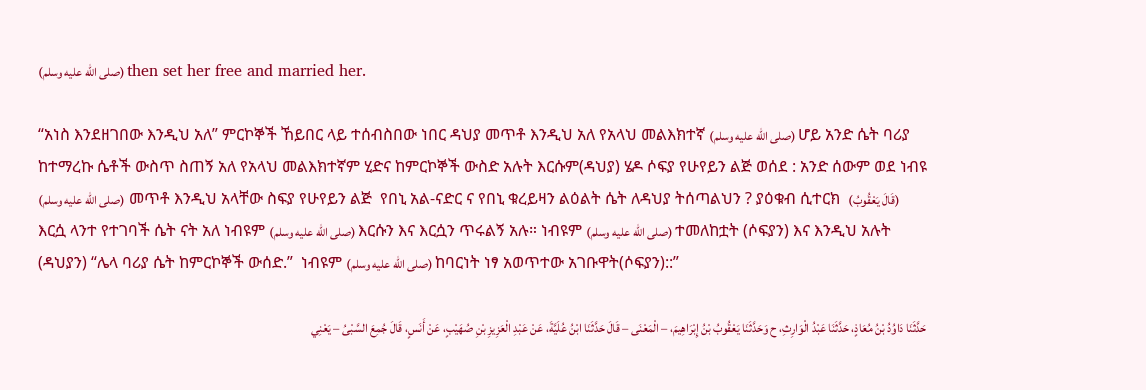(صلى الله عليه وسلم) then set her free and married her.

“አነስ እንደዘገበው እንዲህ አለ” ምርኮኞች ኸይበር ላይ ተሰብስበው ነበር ዳህያ መጥቶ እንዲህ አለ የአላህ መልእክተኛ (صلى الله عليه وسلم) ሆይ አንድ ሴት ባሪያ ከተማረኩ ሴቶች ውስጥ ስጠኝ አለ የአላህ መልእክተኛም ሂድና ከምርኮኞች ውስድ አሉት እርሱም(ዳህያ) ሄዶ ሶፍያ የሁየይን ልጅ ወሰደ : አንድ ሰውም ወደ ነብዩ (صلى الله عليه وسلم)  መጥቶ እንዲህ አላቸው ስፍያ የሁየይን ልጅ  የበኒ አል-ናድር ና የበኒ ቁረይዛን ልዕልት ሴት ለዳህያ ትሰጣልህን ? ያዕቁብ ሲተርክ  (قَالَ يَعْقُوبُ) እርሷ ላንተ የተገባች ሴት ናት አለ ነብዩም (صلى الله عليه وسلم) እርሱን እና እርሷን ጥሩልኝ አሉ። ነብዩም (صلى الله عليه وسلم) ተመለከቷት (ሶፍያን) እና እንዲህ አሉት (ዳህያን) “ሌላ ባሪያ ሴት ከምርኮኞች ውሰድ.”  ነብዩም (صلى الله عليه وسلم) ከባርነት ነፃ አወጥተው አገቡዋት(ሶፍያን)::”

حَدَّثَنَا دَاوُدُ بْنُ مُعَاذٍ، حَدَّثَنَا عَبْدُ الْوَارِثِ، ح وَحَدَّثَنَا يَعْقُوبُ بْنُ إِبْرَاهِيمَ، – الْمَعْنَى – قَالَ حَدَّثَنَا ابْنُ عُلَيَّةَ، عَنْ عَبْدِ الْعَزِيزِ بْنِ صُهَيْبٍ، عَنْ أَنَسٍ، قَالَ جُمِعَ السَّبْىُ – يَعْنِي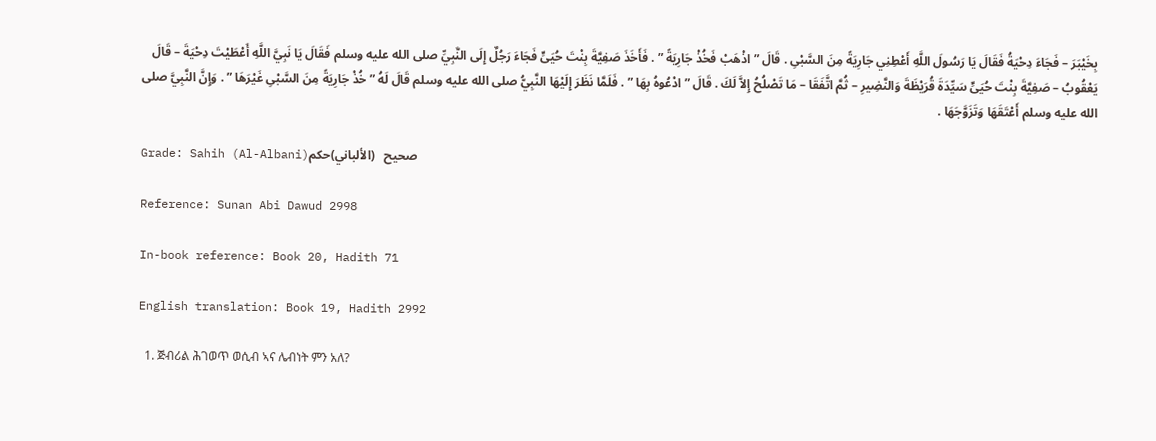بِخَيْبَرَ – فَجَاءَ دِحْيَةُ فَقَالَ يَا رَسُولَ اللَّهِ أَعْطِنِي جَارِيَةً مِنَ السَّبْىِ . قَالَ ” اذْهَبْ فَخُذْ جَارِيَةً ” . فَأَخَذَ صَفِيَّةَ بِنْتَ حُيَىٍّ فَجَاءَ رَجُلٌ إِلَى النَّبِيِّ صلى الله عليه وسلم فَقَالَ يَا نَبِيَّ اللَّهِ أَعْطَيْتَ دِحْيَةَ – قَالَ يَعْقُوبُ – صَفِيَّةَ بِنْتَ حُيَىٍّ سَيِّدَةَ قُرَيْظَةَ وَالنَّضِيرِ – ثُمَّ اتَّفَقَا – مَا تَصْلُحُ إِلاَّ لَكَ . قَالَ ” ادْعُوهُ بِهَا ” . فَلَمَّا نَظَرَ إِلَيْهَا النَّبِيُّ صلى الله عليه وسلم قَالَ لَهُ ” خُذْ جَارِيَةً مِنَ السَّبْىِ غَيْرَهَا ” . وَإِنَّ النَّبِيَّ صلى الله عليه وسلم أَعْتَقَهَا وَتَزَوَّجَهَا .

Grade: Sahih (Al-Albani)صحيح   (الألباني)حكم

Reference: Sunan Abi Dawud 2998

In-book reference: Book 20, Hadith 71

English translation: Book 19, Hadith 2992

  1. ጅብሪል ሕገወጥ ወሲብ ኣና ሌብነት ምን አለ?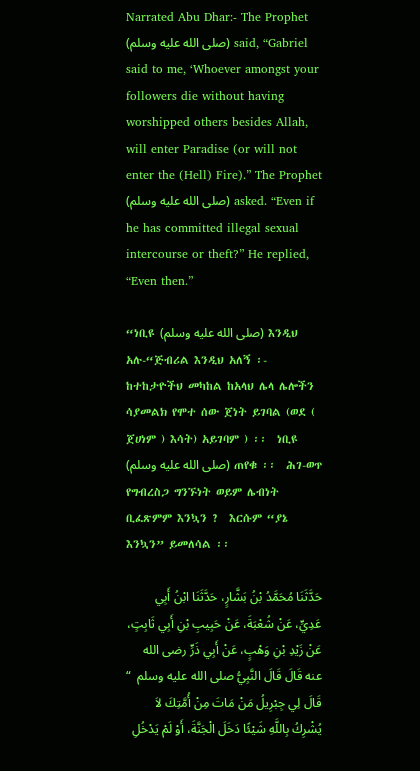Narrated Abu Dhar:- The Prophet (صلى الله عليه وسلم) said, “Gabriel said to me, ‘Whoever amongst your followers die without having worshipped others besides Allah, will enter Paradise (or will not enter the (Hell) Fire).” The Prophet (صلى الله عليه وسلم) asked. “Even if he has committed illegal sexual intercourse or theft?” He replied, “Even then.”

“ነቢዩ (صلى الله عليه وسلم) እንዲህ አሉ-“ጅብሪል እንዲህ አለኝ ፡- ከተከታዮችህ መካከል ከአላህ ሌላ ሌሎችን ሳያመልክ የሞተ ሰው ጀነት ይገባል (ወደ ( ጀሀነም ) እሳት) አይገባም ) ፡፡  ነቢዩ (صلى الله عليه وسلم) ጠየቁ ፡፡  ሕገ-ወጥ የግብረስጋ ግንኙነት ወይም ሌብነት ቢፈጽምም እንኳን ?  እርሱም “ያኔ እንኳን” ይመለሳል ፡፡

حَدَّثَنَا مُحَمَّدُ بْنُ بَشَّارٍ، حَدَّثَنَا ابْنُ أَبِي عَدِيٍّ، عَنْ شُعْبَةَ، عَنْ حَبِيبِ بْنِ أَبِي ثَابِتٍ، عَنْ زَيْدِ بْنِ وَهْبٍ، عَنْ أَبِي ذَرٍّ رضى الله عنه قَالَ قَالَ النَّبِيُّ صلى الله عليه وسلم  “ قَالَ لِي جِبْرِيلُ مَنْ مَاتَ مِنْ أُمَّتِكَ لاَ يُشْرِكُ بِاللَّهِ شَيْئًا دَخَلَ الْجَنَّةَ، أَوْ لَمْ يَدْخُلِ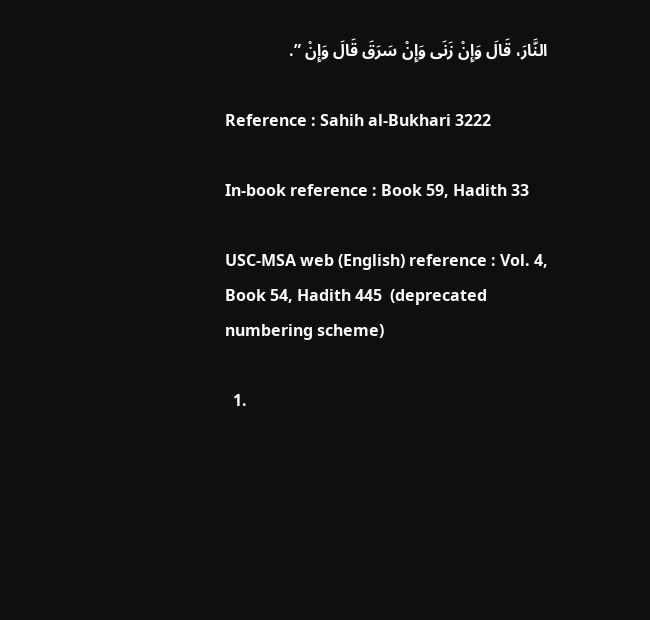النَّارَ، قَالَ وَإِنْ زَنَى وَإِنْ سَرَقَ قَالَ وَإِنْ ”.

Reference : Sahih al-Bukhari 3222

In-book reference : Book 59, Hadith 33

USC-MSA web (English) reference : Vol. 4, Book 54, Hadith 445  (deprecated numbering scheme)

  1.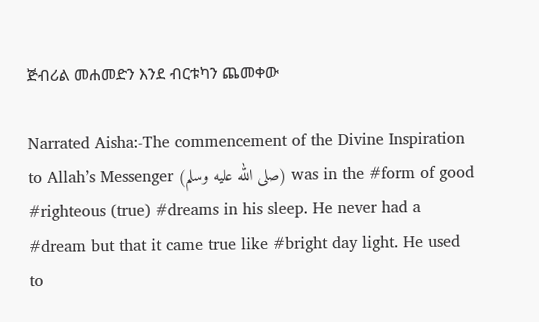ጅብሪል መሐመድን እንደ ብርቱካን ጨመቀው

Narrated Aisha:-The commencement of the Divine Inspiration to Allah’s Messenger (صلى الله عليه وسلم) was in the #form of good #righteous (true) #dreams in his sleep. He never had a #dream but that it came true like #bright day light. He used to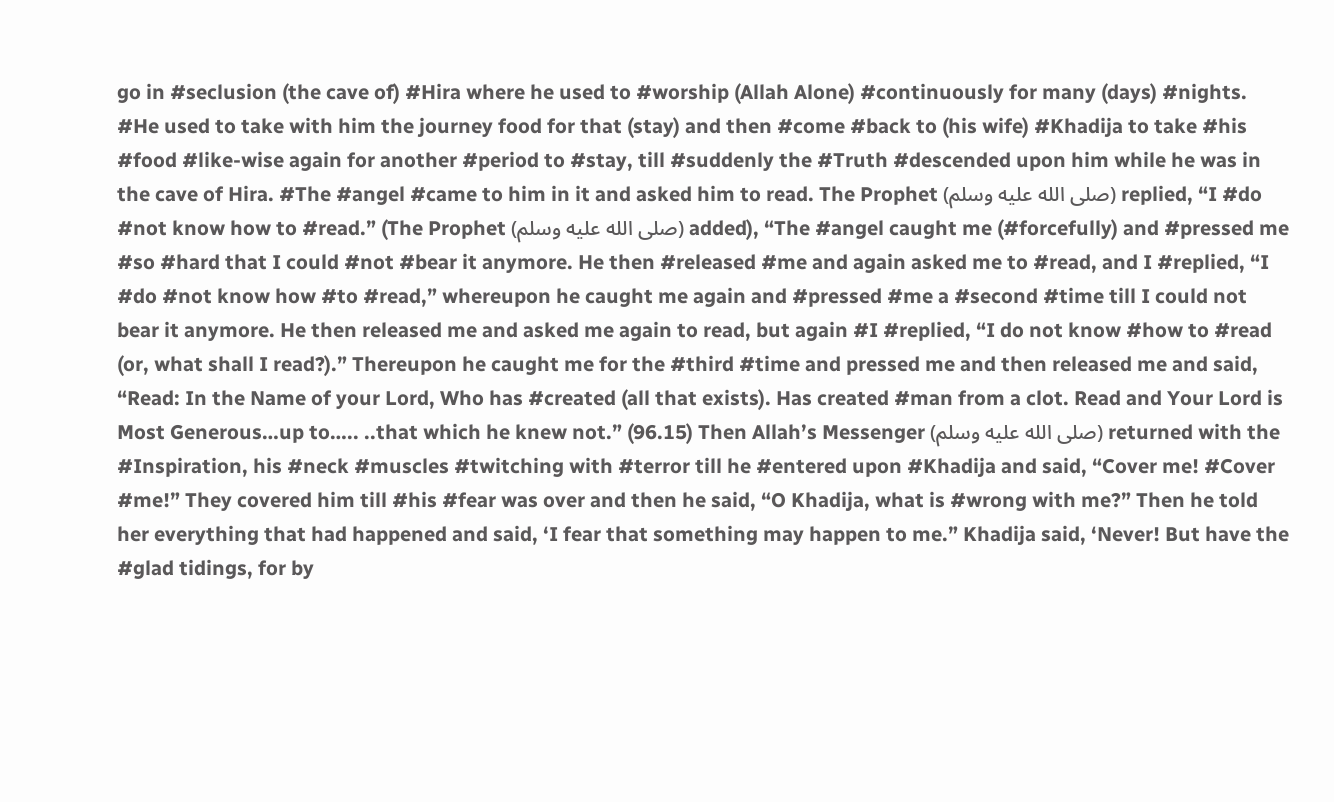go in #seclusion (the cave of) #Hira where he used to #worship (Allah Alone) #continuously for many (days) #nights. #He used to take with him the journey food for that (stay) and then #come #back to (his wife) #Khadija to take #his #food #like-wise again for another #period to #stay, till #suddenly the #Truth #descended upon him while he was in the cave of Hira. #The #angel #came to him in it and asked him to read. The Prophet (صلى الله عليه وسلم) replied, “I #do #not know how to #read.” (The Prophet (صلى الله عليه وسلم) added), “The #angel caught me (#forcefully) and #pressed me #so #hard that I could #not #bear it anymore. He then #released #me and again asked me to #read, and I #replied, “I #do #not know how #to #read,” whereupon he caught me again and #pressed #me a #second #time till I could not bear it anymore. He then released me and asked me again to read, but again #I #replied, “I do not know #how to #read (or, what shall I read?).” Thereupon he caught me for the #third #time and pressed me and then released me and said, “Read: In the Name of your Lord, Who has #created (all that exists). Has created #man from a clot. Read and Your Lord is Most Generous…up to….. ..that which he knew not.” (96.15) Then Allah’s Messenger (صلى الله عليه وسلم) returned with the #Inspiration, his #neck #muscles #twitching with #terror till he #entered upon #Khadija and said, “Cover me! #Cover #me!” They covered him till #his #fear was over and then he said, “O Khadija, what is #wrong with me?” Then he told her everything that had happened and said, ‘I fear that something may happen to me.” Khadija said, ‘Never! But have the #glad tidings, for by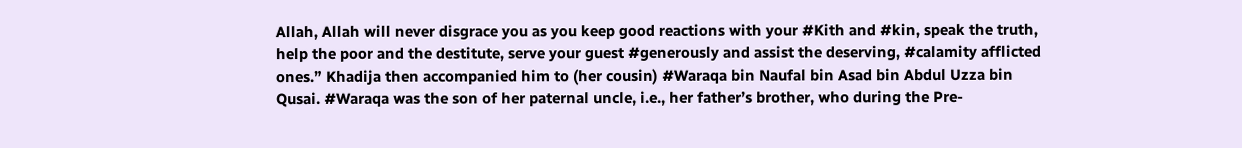Allah, Allah will never disgrace you as you keep good reactions with your #Kith and #kin, speak the truth, help the poor and the destitute, serve your guest #generously and assist the deserving, #calamity afflicted ones.” Khadija then accompanied him to (her cousin) #Waraqa bin Naufal bin Asad bin Abdul Uzza bin Qusai. #Waraqa was the son of her paternal uncle, i.e., her father’s brother, who during the Pre-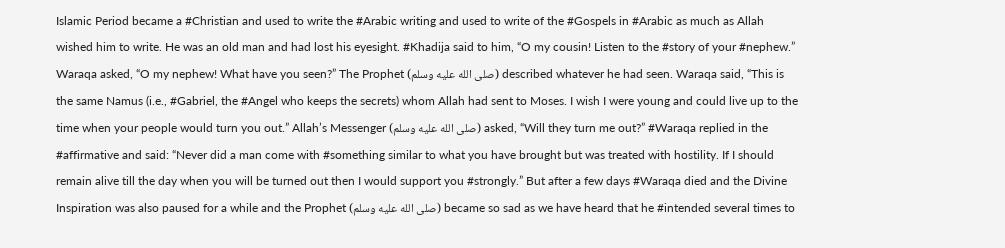Islamic Period became a #Christian and used to write the #Arabic writing and used to write of the #Gospels in #Arabic as much as Allah wished him to write. He was an old man and had lost his eyesight. #Khadija said to him, “O my cousin! Listen to the #story of your #nephew.” Waraqa asked, “O my nephew! What have you seen?” The Prophet (صلى الله عليه وسلم) described whatever he had seen. Waraqa said, “This is the same Namus (i.e., #Gabriel, the #Angel who keeps the secrets) whom Allah had sent to Moses. I wish I were young and could live up to the time when your people would turn you out.” Allah’s Messenger (صلى الله عليه وسلم) asked, “Will they turn me out?” #Waraqa replied in the #affirmative and said: “Never did a man come with #something similar to what you have brought but was treated with hostility. If I should remain alive till the day when you will be turned out then I would support you #strongly.” But after a few days #Waraqa died and the Divine Inspiration was also paused for a while and the Prophet (صلى الله عليه وسلم) became so sad as we have heard that he #intended several times to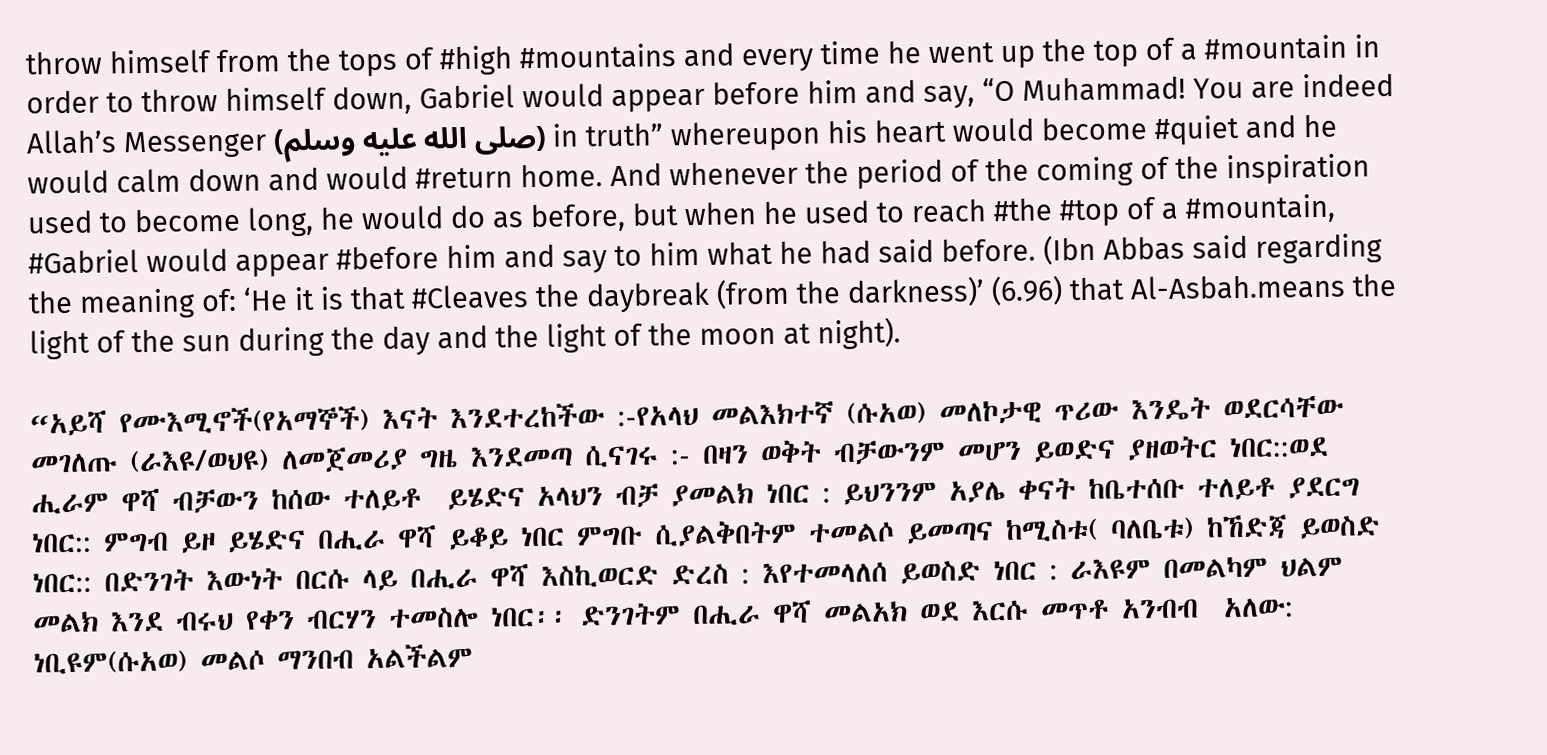throw himself from the tops of #high #mountains and every time he went up the top of a #mountain in order to throw himself down, Gabriel would appear before him and say, “O Muhammad! You are indeed Allah’s Messenger (صلى الله عليه وسلم) in truth” whereupon his heart would become #quiet and he would calm down and would #return home. And whenever the period of the coming of the inspiration used to become long, he would do as before, but when he used to reach #the #top of a #mountain, #Gabriel would appear #before him and say to him what he had said before. (Ibn Abbas said regarding the meaning of: ‘He it is that #Cleaves the daybreak (from the darkness)’ (6.96) that Al-Asbah.means the light of the sun during the day and the light of the moon at night).

“አይሻ የሙእሚኖች(የአማኞች) እናት እንደተረከችው :-የአላህ መልእክተኛ (ሱአወ) መለኮታዊ ጥሪው እንዴት ወደርሳቸው  መገለጡ (ራእዩ/ወህዩ) ለመጀመሪያ ግዜ እንደመጣ ሲናገሩ :- በዛን ወቅት ብቻውንም መሆን ይወድና ያዘወትር ነበር::ወደ ሒራም ዋሻ ብቻውን ከሰው ተለይቶ  ይሄድና አላህን ብቻ ያመልክ ነበር : ይህንንም አያሌ ቀናት ከቤተሰቡ ተለይቶ ያደርግ ነበር:: ምግብ ይዞ ይሄድና በሒራ ዋሻ ይቆይ ነበር ምግቡ ሲያልቅበትም ተመልሶ ይመጣና ከሚስቱ( ባለቤቱ) ከኸድጃ ይወስድ ነበር:: በድንገት እውነት በርሱ ላይ በሒራ ዋሻ እስኪወርድ ድረስ : እየተመላለሰ ይወስድ ነበር : ራእዩም በመልካም ህልም መልክ እንደ ብሩህ የቀን ብርሃን ተመስሎ ነበር፡፡ ድንገትም በሒራ ዋሻ መልአክ ወደ እርሱ መጥቶ አንብብ  አለው: ነቢዩም(ሱአወ) መልሶ ማንበብ አልችልም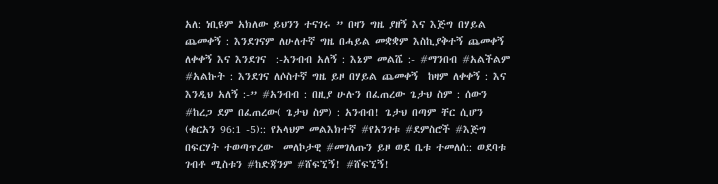አለ: ነቢዩም አክለው ይህንን ተናገሩ ” በዛን ግዜ ያዘኝ እና እጅግ በሃይል ጨመቀኝ : እንደገናም ለሁለተኛ ግዜ በሓይል መቋቋም እስኪያቅተኝ ጨመቀኝ ለቀቀኝ እና እንደገና  :-አንብብ አለኝ : እኔም መልሼ :- #ማንበብ #አልችልም  #አልኩት : እንደገና ለሶስተኛ ግዜ ይዞ በሃይል ጨመቀኝ  ከዛም ለቀቀኝ : እና እንዲህ አለኝ :-” #አንብብ : በዚያ ሁሉን በፈጠረው ጌታህ ስም : ሰውን #ከረጋ ደም በፈጠረው( ጌታህ ስም) : አንብብ! ጌታህ በጣም ቸር ሲሆን (ቁርአን 96:1 -5):: የአላህም መልእክተኛ #የአንገቱ #ደምስሮች #እጅግ በፍርሃት ተወጣጥረው  መለኮታዊ #መገለጡን ይዞ ወደ ቤቱ ተመለሰ:: ወደባቱ ገብቶ ሚስቱን #ከድጃንም #ሸፍኚኝ! #ሸፍኚኝ!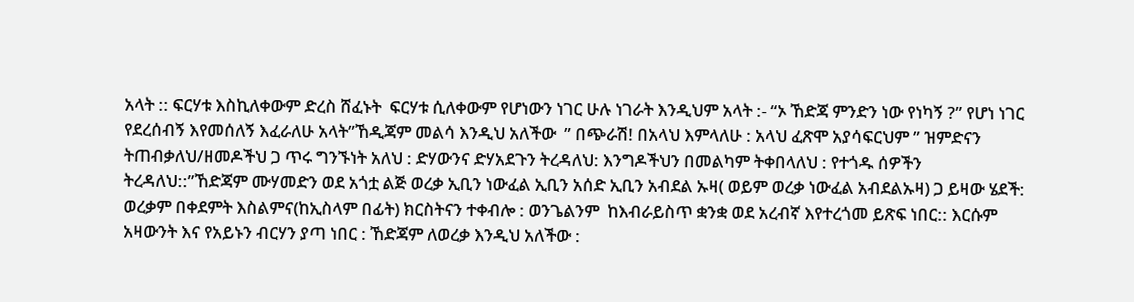አላት :: ፍርሃቱ እስኪለቀውም ድረስ ሸፈኑት  ፍርሃቱ ሲለቀውም የሆነውን ነገር ሁሉ ነገራት እንዲህም አላት :- “ኦ ኸድጃ ምንድን ነው የነካኝ ?” የሆነ ነገር የደረሰብኝ እየመሰለኝ እፈራለሁ አላት”ኸዲጃም መልሳ እንዲህ አለችው  ” በጭራሽ! በአላህ እምላለሁ : አላህ ፈጽሞ አያሳፍርህም ” ዝምድናን ትጠብቃለህ/ዘመዶችህ ጋ ጥሩ ግንኙነት አለህ : ድሃውንና ድሃአደጉን ትረዳለህ: እንግዶችህን በመልካም ትቀበላለህ : የተጎዱ ሰዎችን ትረዳለህ::”ኸድጃም ሙሃመድን ወደ አጎቷ ልጅ ወረቃ ኢቢን ነውፈል ኢቢን አሰድ ኢቢን አብደል ኡዛ( ወይም ወረቃ ነውፈል አብደልኡዛ) ጋ ይዛው ሄደች: ወረቃም በቀደምት እስልምና(ከኢስላም በፊት) ክርስትናን ተቀብሎ : ወንጌልንም  ከእብራይስጥ ቋንቋ ወደ አረብኛ እየተረጎመ ይጽፍ ነበር:: እርሱም አዛውንት እና የአይኑን ብርሃን ያጣ ነበር : ኸድጃም ለወረቃ እንዲህ አለችው :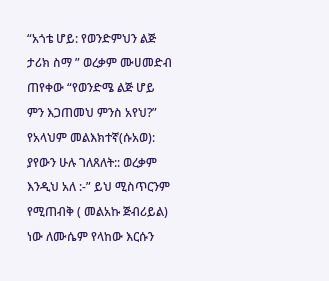“አጎቴ ሆይ: የወንድምህን ልጅ ታሪክ ስማ ” ወረቃም ሙሀመድብ ጠየቀው “የወንድሜ ልጅ ሆይ ምን እጋጠመህ ምንስ አየህ?”  የአላህም መልእክተኛ(ሱአወ): ያየውን ሁሉ ገለጸለት:: ወረቃም እንዲህ አለ :-” ይህ ሚስጥርንም የሚጠብቅ ( መልአኩ ጅብሪይል) ነው ለሙሴም የላከው እርሱን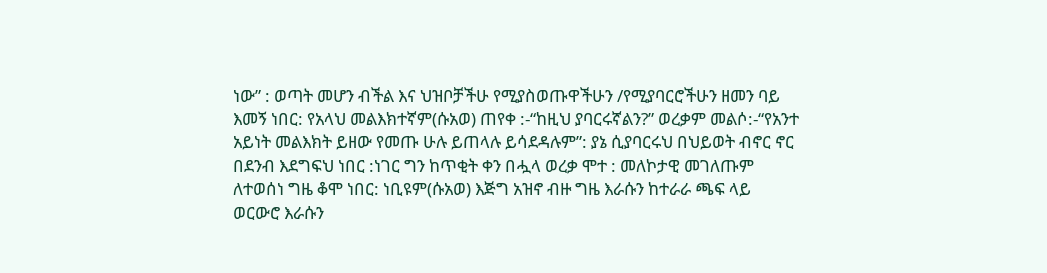ነው” : ወጣት መሆን ብችል እና ህዝቦቻችሁ የሚያስወጡዋችሁን /የሚያባርሮችሁን ዘመን ባይ እመኝ ነበር: የአላህ መልእክተኛም(ሱአወ) ጠየቀ :-“ከዚህ ያባርሩኛልን?” ወረቃም መልሶ:-“የአንተ አይነት መልእክት ይዘው የመጡ ሁሉ ይጠላሉ ይሳደዳሉም”: ያኔ ሲያባርሩህ በህይወት ብኖር ኖር በደንብ እደግፍህ ነበር :ነገር ግን ከጥቂት ቀን በሗላ ወረቃ ሞተ : መለኮታዊ መገለጡም ለተወሰነ ግዜ ቆሞ ነበር: ነቢዩም(ሱአወ) እጅግ አዝኖ ብዙ ግዜ እራሱን ከተራራ ጫፍ ላይ ወርውሮ እራሱን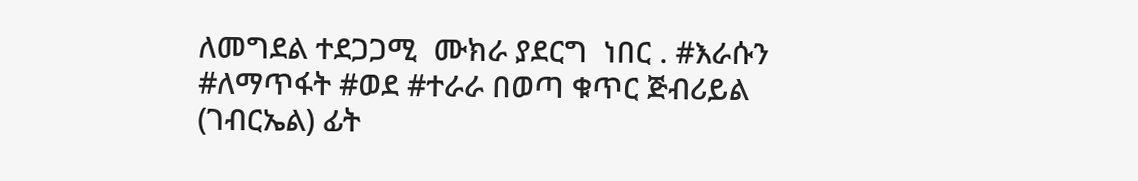ለመግደል ተደጋጋሚ  ሙክራ ያደርግ  ነበር . #እራሱን #ለማጥፋት #ወደ #ተራራ በወጣ ቁጥር ጅብሪይል  (ገብርኤል) ፊት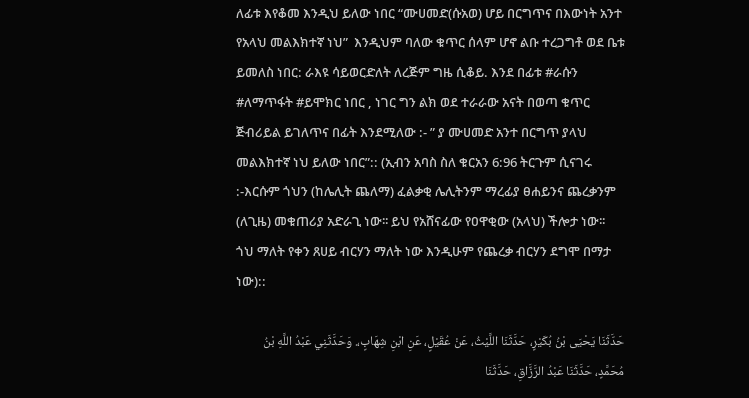ለፊቱ እየቆመ እንዲህ ይለው ነበር “ሙሀመድ(ሱአወ) ሆይ በርግጥና በእውነት አንተ  የአላህ መልእክተኛ ነህ”  እንዲህም ባለው ቁጥር ሰላም ሆኖ ልቡ ተረጋግቶ ወደ ቤቱ ይመለስ ነበር: ራእዩ ሳይወርድለት ለረጅም ግዜ ሲቆይ. እንደ በፊቱ #ራሱን #ለማጥፋት #ይሞክር ነበር , ነገር ግን ልክ ወደ ተራራው አናት በወጣ ቁጥር ጅብሪይል ይገለጥና በፊት እንደሚለው :- ” ያ ሙሀመድ አንተ በርግጥ ያላህ መልእክተኛ ነህ ይለው ነበር”:: (ኢብን አባስ ስለ ቁርአን 6:96 ትርጉም ሲናገሩ :-እርሱም ጎህን (ከሌሊት ጨለማ) ፈልቃቂ ሌሊትንም ማረፊያ ፀሐይንና ጨረቃንም (ለጊዜ) መቁጠሪያ አድራጊ ነው፡፡ ይህ የአሸናፊው የዐዋቂው (አላህ) ችሎታ ነው፡፡ ጎህ ማለት የቀን ጸሀይ ብርሃን ማለት ነው እንዲሁም የጨረቃ ብርሃን ደግሞ በማታ ነው)::

حَدَّثَنَا يَحْيَى بْنُ بُكَيْرٍ، حَدَّثَنَا اللَّيْثُ، عَنْ عُقَيْلٍ، عَنِ ابْنِ شِهَابٍ،. وَحَدَّثَنِي عَبْدُ اللَّهِ بْنُ مُحَمَّدٍ، حَدَّثَنَا عَبْدُ الرَّزَّاقِ، حَدَّثَنَا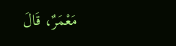مَعْمَرٌ، قَالَ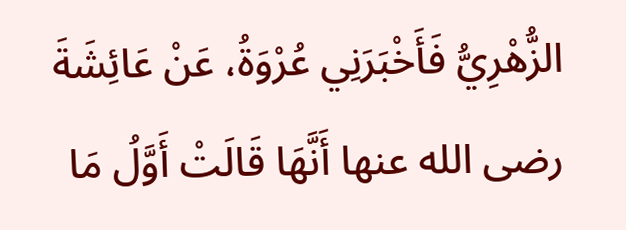الزُّهْرِيُّ فَأَخْبَرَنِي عُرْوَةُ، عَنْ عَائِشَةَ رضى الله عنها أَنَّهَا قَالَتْ أَوَّلُ مَا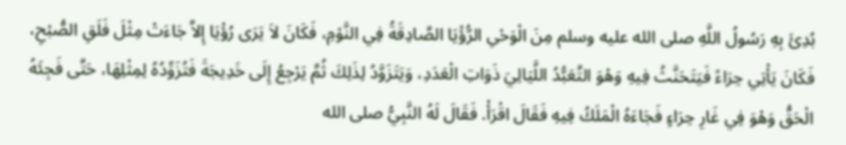بُدِئَ بِهِ رَسُولُ اللَّهِ صلى الله عليه وسلم مِنَ الْوَحْىِ الرُّؤْيَا الصَّادِقَةُ فِي النَّوْمِ، فَكَانَ لاَ يَرَى رُؤْيَا إِلاَّ جَاءَتْ مِثْلَ فَلَقِ الصُّبْحِ، فَكَانَ يَأْتِي حِرَاءً فَيَتَحَنَّثُ فِيهِ وَهْوَ التَّعَبُّدُ اللَّيَالِيَ ذَوَاتِ الْعَدَدِ، وَيَتَزَوَّدُ لِذَلِكَ ثُمَّ يَرْجِعُ إِلَى خَدِيجَةَ فَتُزَوِّدُهُ لِمِثْلِهَا، حَتَّى فَجِئَهُ الْحَقُّ وَهْوَ فِي غَارِ حِرَاءٍ فَجَاءَهُ الْمَلَكُ فِيهِ فَقَالَ اقْرَأْ. فَقَالَ لَهُ النَّبِيُّ صلى الله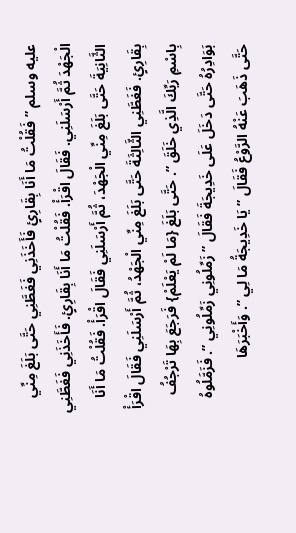عليه وسلم ” فَقُلْتُ مَا أَنَا بِقَارِئٍ فَأَخَذَنِي فَغَطَّنِي حَتَّى بَلَغَ مِنِّي الْجَهْدَ ثُمَّ أَرْسَلَنِي. فَقَالَ اقْرَأْ. فَقُلْتُ مَا أَنَا بِقَارِئٍ. فَأَخَذَنِي فَغَطَّنِي الثَّانِيَةَ حَتَّى بَلَغَ مِنِّي الْجَهْدَ، ثُمَّ أَرْسَلَنِي فَقَالَ اقْرَأْ. فَقُلْتُ مَا أَنَا بِقَارِئٍ. فَغَطَّنِي الثَّالِثَةَ حَتَّى بَلَغَ مِنِّي الْجَهْدُ، ثُمَّ أَرْسَلَنِي فَقَالَ اقْرَأْ بِاسْمِ رَبِّكَ الَّذِي خَلَقَ ”. حَتَّى بَلَغَ {مَا لَمْ يَعْلَمْ} فَرَجَعَ بِهَا تَرْجُفُ بَوَادِرُهُ حَتَّى دَخَلَ عَلَى خَدِيجَةَ فَقَالَ ” زَمِّلُونِي زَمِّلُونِي ”. فَزَمَّلُوهُ حَتَّى ذَهَبَ عَنْهُ الرَّوْعُ فَقَالَ ” يَا خَدِيجَةُ مَا لِي ”. وَأَخْبَرَهَا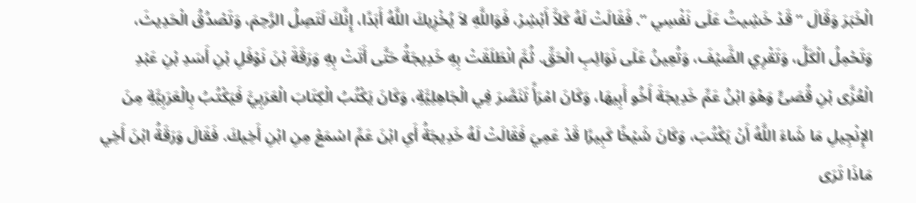الْخَبَرَ وَقَالَ ” قَدْ خَشِيتُ عَلَى نَفْسِي ”. فَقَالَتْ لَهُ كَلاَّ أَبْشِرْ، فَوَاللَّهِ لاَ يُخْزِيكَ اللَّهُ أَبَدًا، إِنَّكَ لَتَصِلُ الرَّحِمَ، وَتَصْدُقُ الْحَدِيثَ، وَتَحْمِلُ الْكَلَّ، وَتَقْرِي الضَّيْفَ، وَتُعِينُ عَلَى نَوَائِبِ الْحَقِّ. ثُمَّ انْطَلَقَتْ بِهِ خَدِيجَةُ حَتَّى أَتَتْ بِهِ وَرَقَةَ بْنَ نَوْفَلِ بْنِ أَسَدِ بْنِ عَبْدِ الْعُزَّى بْنِ قُصَىٍّ وَهْوَ ابْنُ عَمِّ خَدِيجَةَ أَخُو أَبِيهَا، وَكَانَ امْرَأً تَنَصَّرَ فِي الْجَاهِلِيَّةِ، وَكَانَ يَكْتُبُ الْكِتَابَ الْعَرَبِيَّ فَيَكْتُبُ بِالْعَرَبِيَّةِ مِنَ الإِنْجِيلِ مَا شَاءَ اللَّهُ أَنْ يَكْتُبَ، وَكَانَ شَيْخًا كَبِيرًا قَدْ عَمِيَ فَقَالَتْ لَهُ خَدِيجَةُ أَىِ ابْنَ عَمِّ اسْمَعْ مِنِ ابْنِ أَخِيكَ. فَقَالَ وَرَقَةُ ابْنَ أَخِي مَاذَا تَرَى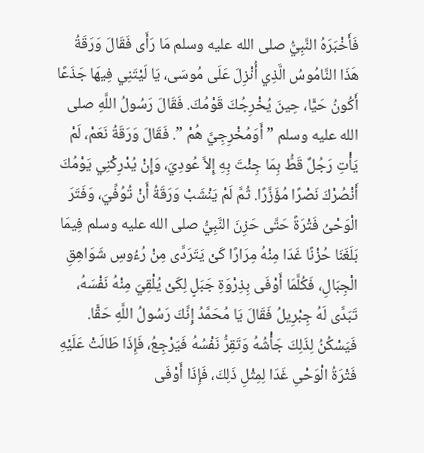فَأَخْبَرَهُ النَّبِيُّ صلى الله عليه وسلم مَا رَأَى فَقَالَ وَرَقَةُ هَذَا النَّامُوسُ الَّذِي أُنْزِلَ عَلَى مُوسَى، يَا لَيْتَنِي فِيهَا جَذَعًا أَكُونُ حَيًّا، حِينَ يُخْرِجُكَ قَوْمُكَ. فَقَالَ رَسُولُ اللَّهِ صلى الله عليه وسلم ” أَوَمُخْرِجِيَّ هُمْ ”. فَقَالَ وَرَقَةُ نَعَمْ، لَمْ يَأْتِ رَجُلٌ قَطُّ بِمَا جِئْتَ بِهِ إِلاَّ عُودِيَ، وَإِنْ يُدْرِكْنِي يَوْمُكَ أَنْصُرْكَ نَصْرًا مُؤَزَّرًا. ثُمَّ لَمْ يَنْشَبْ وَرَقَةُ أَنْ تُوُفِّيَ، وَفَتَرَ الْوَحْىُ فَتْرَةً حَتَّى حَزِنَ النَّبِيُّ صلى الله عليه وسلم فِيمَا بَلَغَنَا حُزْنًا غَدَا مِنْهُ مِرَارًا كَىْ يَتَرَدَّى مِنْ رُءُوسِ شَوَاهِقِ الْجِبَالِ، فَكُلَّمَا أَوْفَى بِذِرْوَةِ جَبَلٍ لِكَىْ يُلْقِيَ مِنْهُ نَفْسَهُ، تَبَدَّى لَهُ جِبْرِيلُ فَقَالَ يَا مُحَمَّدُ إِنَّكَ رَسُولُ اللَّهِ حَقًّا. فَيَسْكُنُ لِذَلِكَ جَأْشُهُ وَتَقِرُّ نَفْسُهُ فَيَرْجِعُ، فَإِذَا طَالَتْ عَلَيْهِ فَتْرَةُ الْوَحْىِ غَدَا لِمِثْلِ ذَلِكَ، فَإِذَا أَوْفَى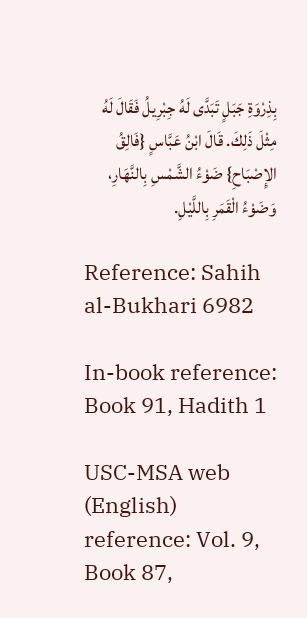بِذِرْوَةِ جَبَلٍ تَبَدَّى لَهُ جِبْرِيلُ فَقَالَ لَهُ مِثْلَ ذَلِكَ. قَالَ ابْنُ عَبَّاسٍ {فَالِقُ الإِصْبَاحِ} ضَوْءُ الشَّمْسِ بِالنَّهَارِ، وَضَوْءُ الْقَمَرِ بِاللَّيْلِ.

Reference: Sahih al-Bukhari 6982

In-book reference: Book 91, Hadith 1

USC-MSA web (English) reference: Vol. 9, Book 87,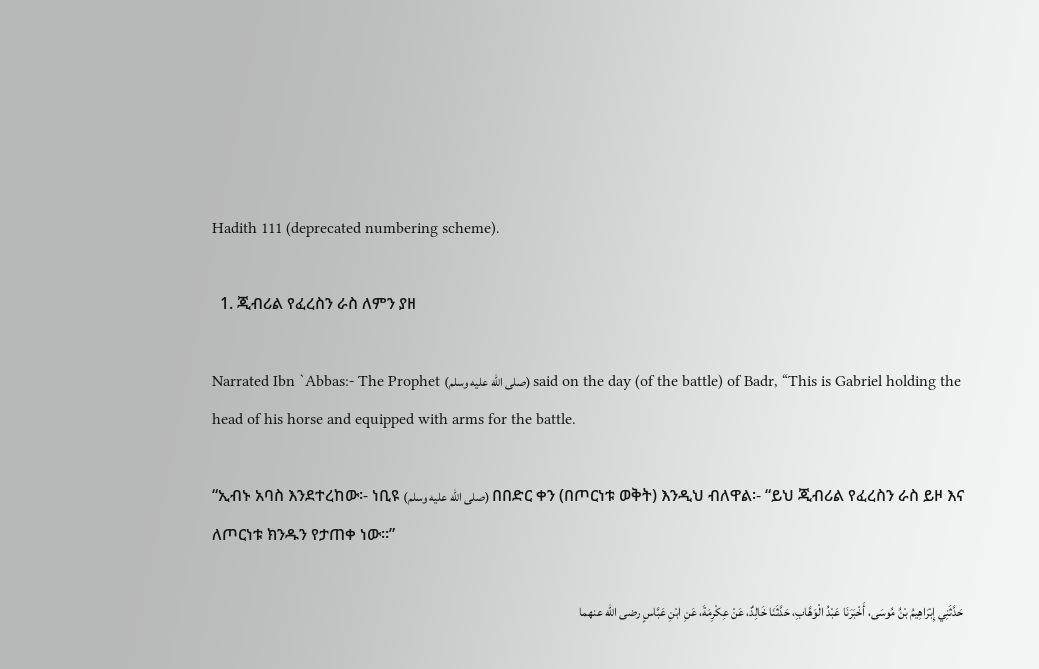Hadith 111 (deprecated numbering scheme).

  1. ጂብሪል የፈረስን ራስ ለምን ያዘ

Narrated Ibn `Abbas:- The Prophet (صلى الله عليه وسلم) said on the day (of the battle) of Badr, “This is Gabriel holding the head of his horse and equipped with arms for the battle.

“ኢብኑ አባስ እንደተረከው፡- ነቢዩ (صلى الله عليه وسلم) በበድር ቀን (በጦርነቱ ወቅት) እንዲህ ብለዋል፡- “ይህ ጂብሪል የፈረስን ራስ ይዞ እና ለጦርነቱ ክንዱን የታጠቀ ነው።”

حَدَّثَنِي إِبْرَاهِيمُ بْنُ مُوسَى، أَخْبَرَنَا عَبْدُ الْوَهَّابِ، حَدَّثَنَا خَالِدٌ، عَنْ عِكْرِمَةَ، عَنِ ابْنِ عَبَّاسٍ رضى الله عنهما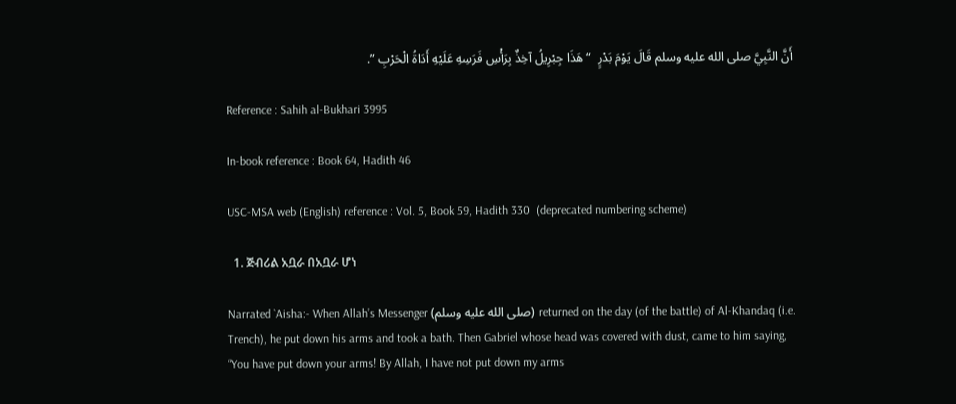أَنَّ النَّبِيَّ صلى الله عليه وسلم قَالَ يَوْمَ بَدْرٍ  “ هَذَا جِبْرِيلُ آخِذٌ بِرَأْسِ فَرَسِهِ عَلَيْهِ أَدَاةُ الْحَرْبِ ”.

Reference : Sahih al-Bukhari 3995

In-book reference : Book 64, Hadith 46

USC-MSA web (English) reference : Vol. 5, Book 59, Hadith 330  (deprecated numbering scheme)

  1. ጅብሪል አቧራ በአቧራ ሆነ

Narrated `Aisha:- When Allah’s Messenger (صلى الله عليه وسلم) returned on the day (of the battle) of Al-Khandaq (i.e. Trench), he put down his arms and took a bath. Then Gabriel whose head was covered with dust, came to him saying, “You have put down your arms! By Allah, I have not put down my arms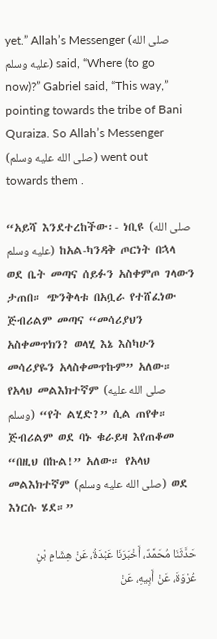yet.” Allah’s Messenger (صلى الله عليه وسلم) said, “Where (to go now)?” Gabriel said, “This way,” pointing towards the tribe of Bani Quraiza. So Allah’s Messenger (صلى الله عليه وسلم) went out towards them .

“አይሻ እንደተረከችው፡- ነቢዩ (صلى الله عليه وسلم)  ከአል-ካንዳቅ ጦርነት በኋላ ወደ ቤት መጣና ሰይፉን አስቀምጦ ገላውን ታጠበ። ጭንቅላቱ በአቧራ የተሸፈነው ጅብሪልም መጣና “መሳሪያህን አስቀመጥክን? ወላሂ እኔ እስካሁን መሳሪያዬን አላስቀመጥኩም” አለው። የአላህ መልእክተኛም (صلى الله عليه وسلم)  “የት ልሂድ?” ሲል ጠየቀ። ጅብሪልም ወደ ባኑ ቁራይዛ እየጠቆመ “በዚህ በኩል!” አለው። የአላህ መልእክተኛም (صلى الله عليه وسلم)  ወደ እነርሱ ሄደ።”

حَدَّثَنَا مُحَمَّدٌ، أَخْبَرَنَا عَبْدَةُ، عَنْ هِشَامِ بْنِ عُرْوَةَ، عَنْ أَبِيهِ، عَنْ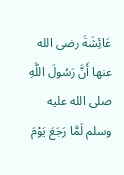عَائِشَةَ رضى الله عنها أَنَّ رَسُولَ اللَّهِ صلى الله عليه وسلم لَمَّا رَجَعَ يَوْمَ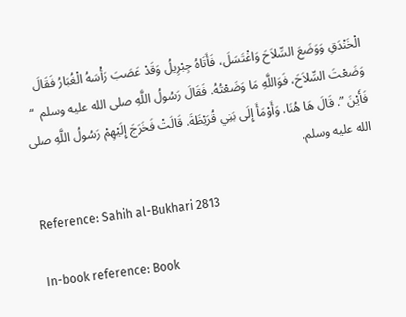الْخَنْدَقِ وَوَضَعَ السِّلاَحَ وَاغْتَسَلَ، فَأَتَاهُ جِبْرِيلُ وَقَدْ عَصَبَ رَأْسَهُ الْغُبَارُ فَقَالَ وَضَعْتَ السِّلاَحَ، فَوَاللَّهِ مَا وَضَعْتُهُ. فَقَالَ رَسُولُ اللَّهِ صلى الله عليه وسلم  “ فَأَيْنَ ”. قَالَ هَا هُنَا. وَأَوْمَأَ إِلَى بَنِي قُرَيْظَةَ. قَالَتْ فَخَرَجَ إِلَيْهِمْ رَسُولُ اللَّهِ صلى الله عليه وسلم.

Reference: Sahih al-Bukhari 2813

In-book reference: Book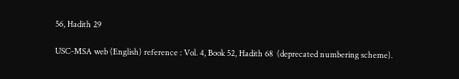56, Hadith 29

USC-MSA web (English) reference : Vol. 4, Book 52, Hadith 68  (deprecated numbering scheme).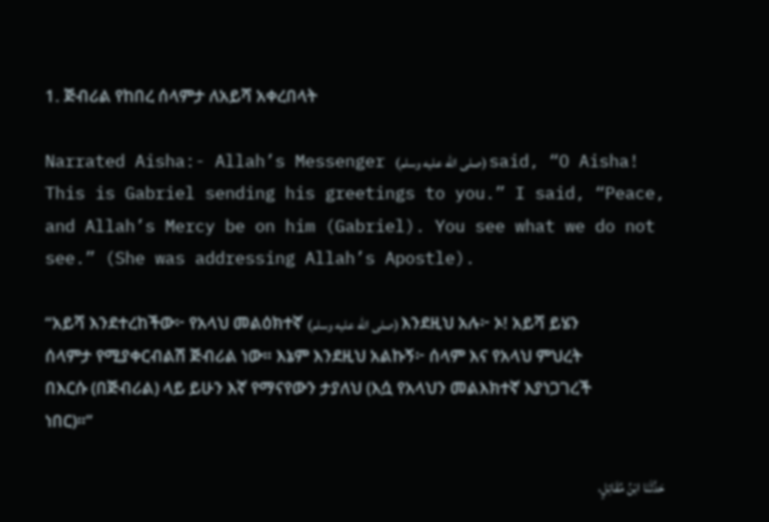1. ጅብሪል የከበረ ሰላምታ ለአይሻ አቀረበላት

Narrated Aisha:- Allah’s Messenger (صلى الله عليه وسلم) said, “O Aisha! This is Gabriel sending his greetings to you.” I said, “Peace, and Allah’s Mercy be on him (Gabriel). You see what we do not see.” (She was addressing Allah’s Apostle).

“አይሻ እንደተረከችው፦ የአላህ መልዕክተኛ (صلى الله عليه وسلم) እንደዚህ አሉ፦ ኦ! አይሻ ይሄን ሰላምታ የሚያቀርብልሽ ጅብሪል ነው። እኔም እንደዚህ አልኩኝ፦ ሰላም እና የአላህ ምህረት በእርሱ (በጅብሪል) ላይ ይሁን እኛ የማናየውን ታያለህ (እሷ የአላህን መልእክተኛ እያነጋገረች ነበር)።”

حَدَّثَنَا ابْنُ مُقَاتِلٍ،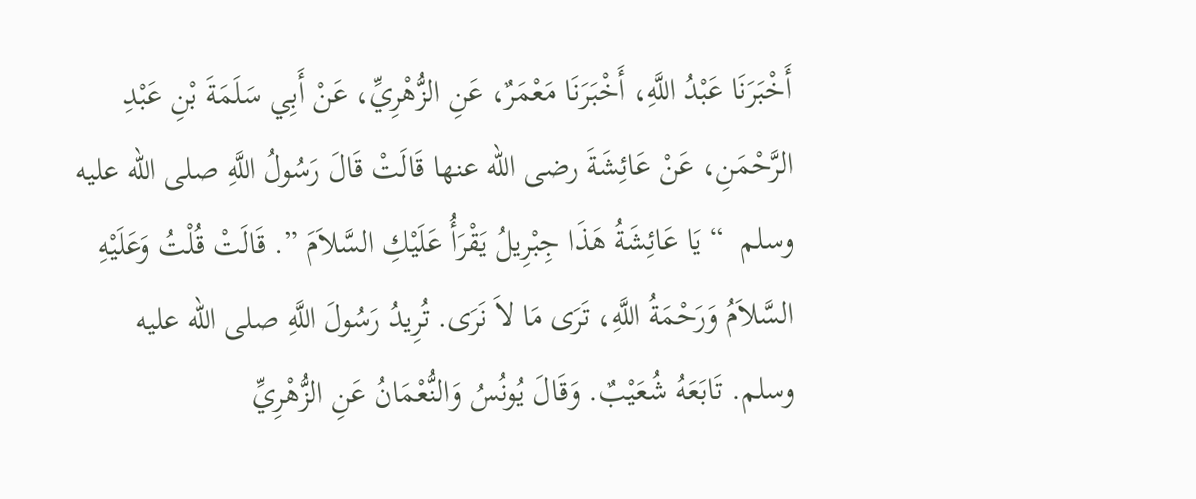أَخْبَرَنَا عَبْدُ اللَّهِ، أَخْبَرَنَا مَعْمَرٌ، عَنِ الزُّهْرِيِّ، عَنْ أَبِي سَلَمَةَ بْنِ عَبْدِ الرَّحْمَنِ، عَنْ عَائِشَةَ رضى الله عنها قَالَتْ قَالَ رَسُولُ اللَّهِ صلى الله عليه وسلم  “ يَا عَائِشَةُ هَذَا جِبْرِيلُ يَقْرَأُ عَلَيْكِ السَّلاَمَ ”. قَالَتْ قُلْتُ وَعَلَيْهِ السَّلاَمُ وَرَحْمَةُ اللَّهِ، تَرَى مَا لاَ نَرَى. تُرِيدُ رَسُولَ اللَّهِ صلى الله عليه وسلم. تَابَعَهُ شُعَيْبٌ. وَقَالَ يُونُسُ وَالنُّعْمَانُ عَنِ الزُّهْرِيِّ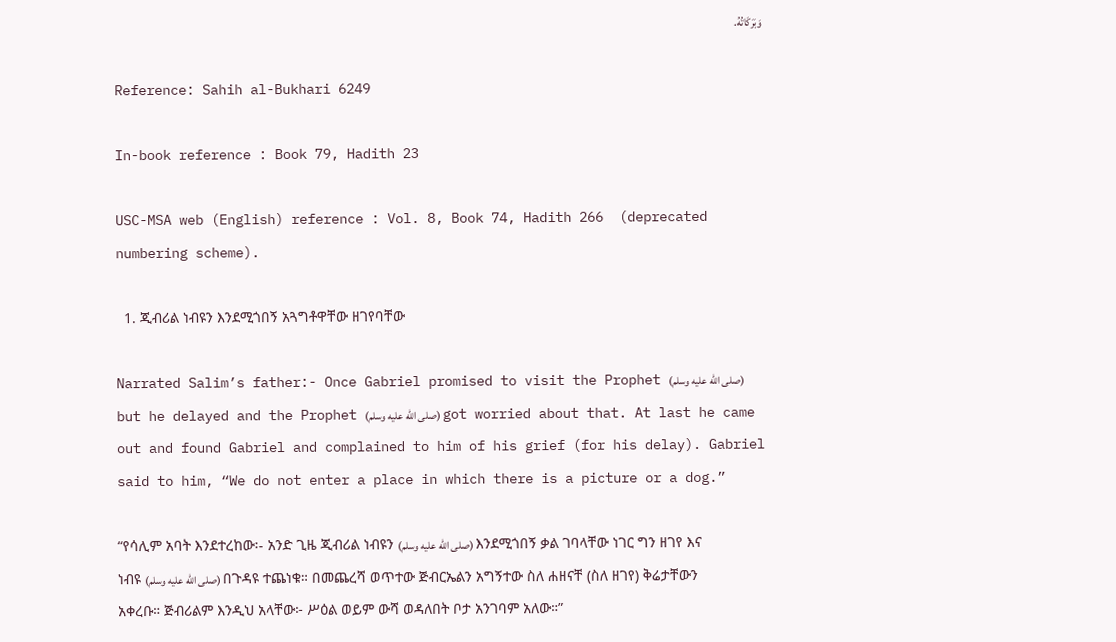وَبَرَكَاتُهُ.

Reference: Sahih al-Bukhari 6249

In-book reference : Book 79, Hadith 23

USC-MSA web (English) reference : Vol. 8, Book 74, Hadith 266  (deprecated numbering scheme).

  1. ጂብሪል ነብዩን እንደሚጎበኝ አጓግቶዋቸው ዘገየባቸው

Narrated Salim’s father:- Once Gabriel promised to visit the Prophet (صلى الله عليه وسلم) but he delayed and the Prophet (صلى الله عليه وسلم) got worried about that. At last he came out and found Gabriel and complained to him of his grief (for his delay). Gabriel said to him, “We do not enter a place in which there is a picture or a dog.”

“የሳሊም አባት እንደተረከው፡- አንድ ጊዜ ጂብሪል ነብዩን (صلى الله عليه وسلم) እንደሚጎበኝ ቃል ገባላቸው ነገር ግን ዘገየ እና ነብዩ (صلى الله عليه وسلم) በጉዳዩ ተጨነቁ። በመጨረሻ ወጥተው ጅብርኤልን አግኝተው ስለ ሐዘናቸ (ስለ ዘገየ) ቅሬታቸውን አቀረቡ። ጅብሪልም እንዲህ አላቸው፦ ሥዕል ወይም ውሻ ወዳለበት ቦታ አንገባም አለው።”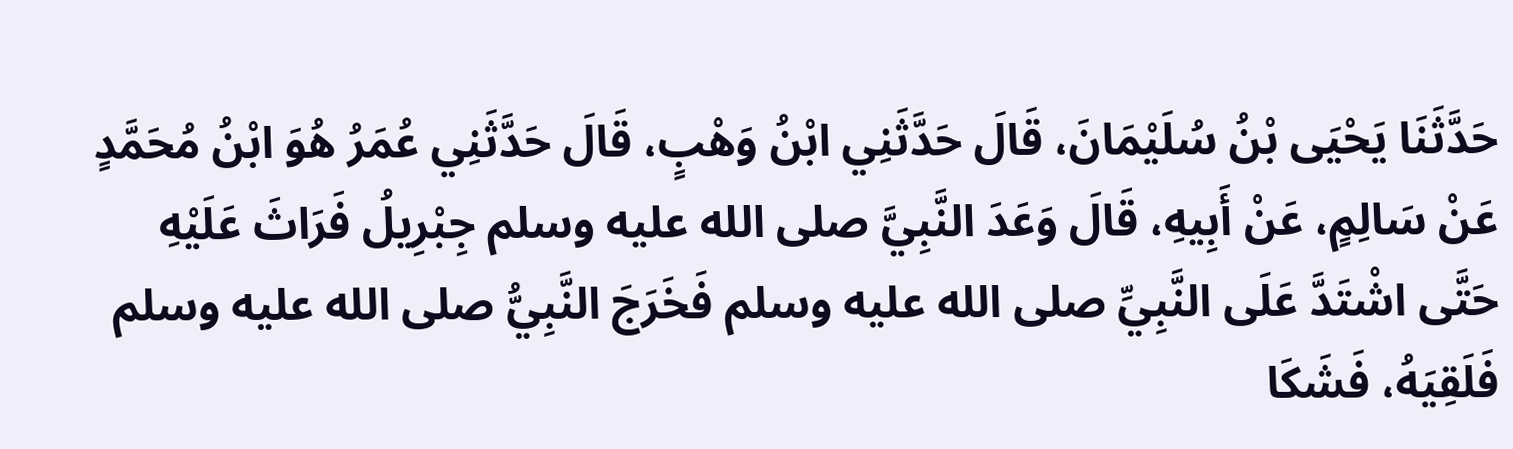حَدَّثَنَا يَحْيَى بْنُ سُلَيْمَانَ، قَالَ حَدَّثَنِي ابْنُ وَهْبٍ، قَالَ حَدَّثَنِي عُمَرُ هُوَ ابْنُ مُحَمَّدٍ عَنْ سَالِمٍ، عَنْ أَبِيهِ، قَالَ وَعَدَ النَّبِيَّ صلى الله عليه وسلم جِبْرِيلُ فَرَاثَ عَلَيْهِ حَتَّى اشْتَدَّ عَلَى النَّبِيِّ صلى الله عليه وسلم فَخَرَجَ النَّبِيُّ صلى الله عليه وسلم فَلَقِيَهُ، فَشَكَا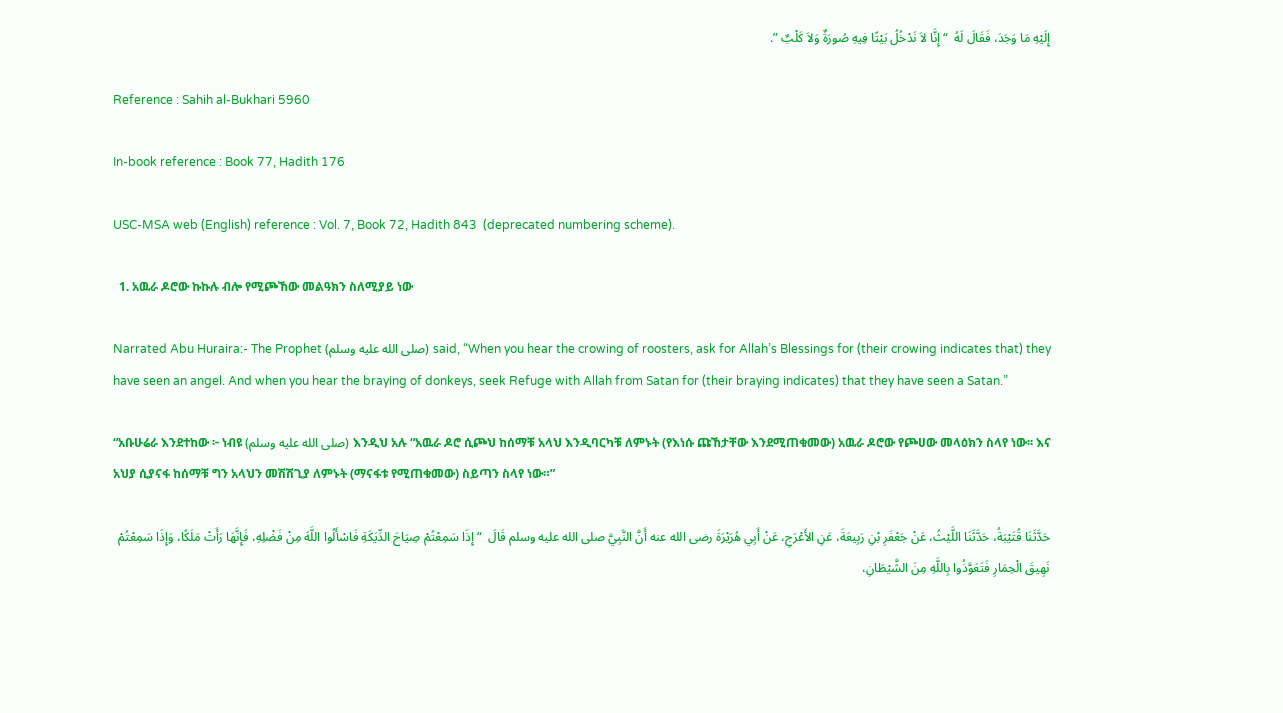إِلَيْهِ مَا وَجَدَ، فَقَالَ لَهُ  “ إِنَّا لاَ نَدْخُلُ بَيْتًا فِيهِ صُورَةٌ وَلاَ كَلْبٌ ”.

Reference : Sahih al-Bukhari 5960

In-book reference : Book 77, Hadith 176

USC-MSA web (English) reference : Vol. 7, Book 72, Hadith 843  (deprecated numbering scheme).

  1. አዉራ ዶሮው ኩኩሉ ብሎ የሚጮኸው መልዓክን ስለሚያይ ነው

Narrated Abu Huraira:- The Prophet (صلى الله عليه وسلم) said, “When you hear the crowing of roosters, ask for Allah’s Blessings for (their crowing indicates that) they have seen an angel. And when you hear the braying of donkeys, seek Refuge with Allah from Satan for (their braying indicates) that they have seen a Satan.”

“አቡሁሬራ እንደተከው ፦ ነብዩ (صلى الله عليه وسلم) እንዲህ አሉ “አዉራ ዶሮ ሲጮህ ከሰማቹ አላህ እንዲባርካቹ ለምኑት (የእነሱ ጩኸታቸው እንደሚጠቁመው) አዉራ ዶሮው የጮሀው መላዕክን ስላየ ነው፡፡ እና አህያ ሲያናፋ ከሰማቹ ግን አላህን መሽሽጊያ ለምኑት (ማናፋቱ የሚጠቁመው) ስይጣን ስላየ ነው።”

حَدَّثَنَا قُتَيْبَةُ، حَدَّثَنَا اللَّيْثُ، عَنْ جَعْفَرِ بْنِ رَبِيعَةَ، عَنِ الأَعْرَجِ، عَنْ أَبِي هُرَيْرَةَ رضى الله عنه أَنَّ النَّبِيَّ صلى الله عليه وسلم قَالَ  “ إِذَا سَمِعْتُمْ صِيَاحَ الدِّيَكَةِ فَاسْأَلُوا اللَّهَ مِنْ فَضْلِهِ، فَإِنَّهَا رَأَتْ مَلَكًا، وَإِذَا سَمِعْتُمْ نَهِيقَ الْحِمَارِ فَتَعَوَّذُوا بِاللَّهِ مِنَ الشَّيْطَانِ،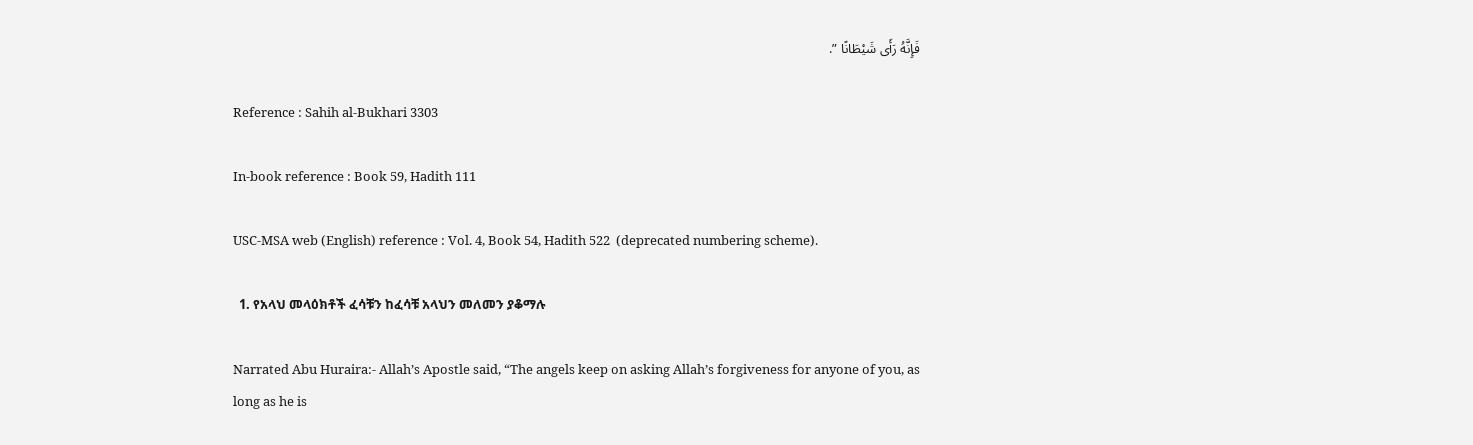فَإِنَّهُ رَأَى شَيْطَانًا ”.

Reference : Sahih al-Bukhari 3303

In-book reference : Book 59, Hadith 111

USC-MSA web (English) reference : Vol. 4, Book 54, Hadith 522  (deprecated numbering scheme).

  1. የአላህ መላዕክቶች ፈሳቹን ከፈሳቹ አላህን መለመን ያቆማሉ

Narrated Abu Huraira:- Allah’s Apostle said, “The angels keep on asking Allah’s forgiveness for anyone of you, as long as he is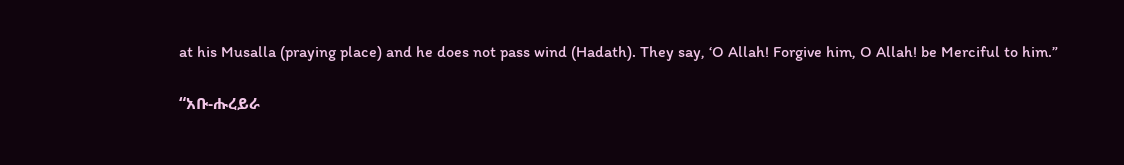at his Musalla (praying place) and he does not pass wind (Hadath). They say, ‘O Allah! Forgive him, O Allah! be Merciful to him.”

“አቡ-ሑረይራ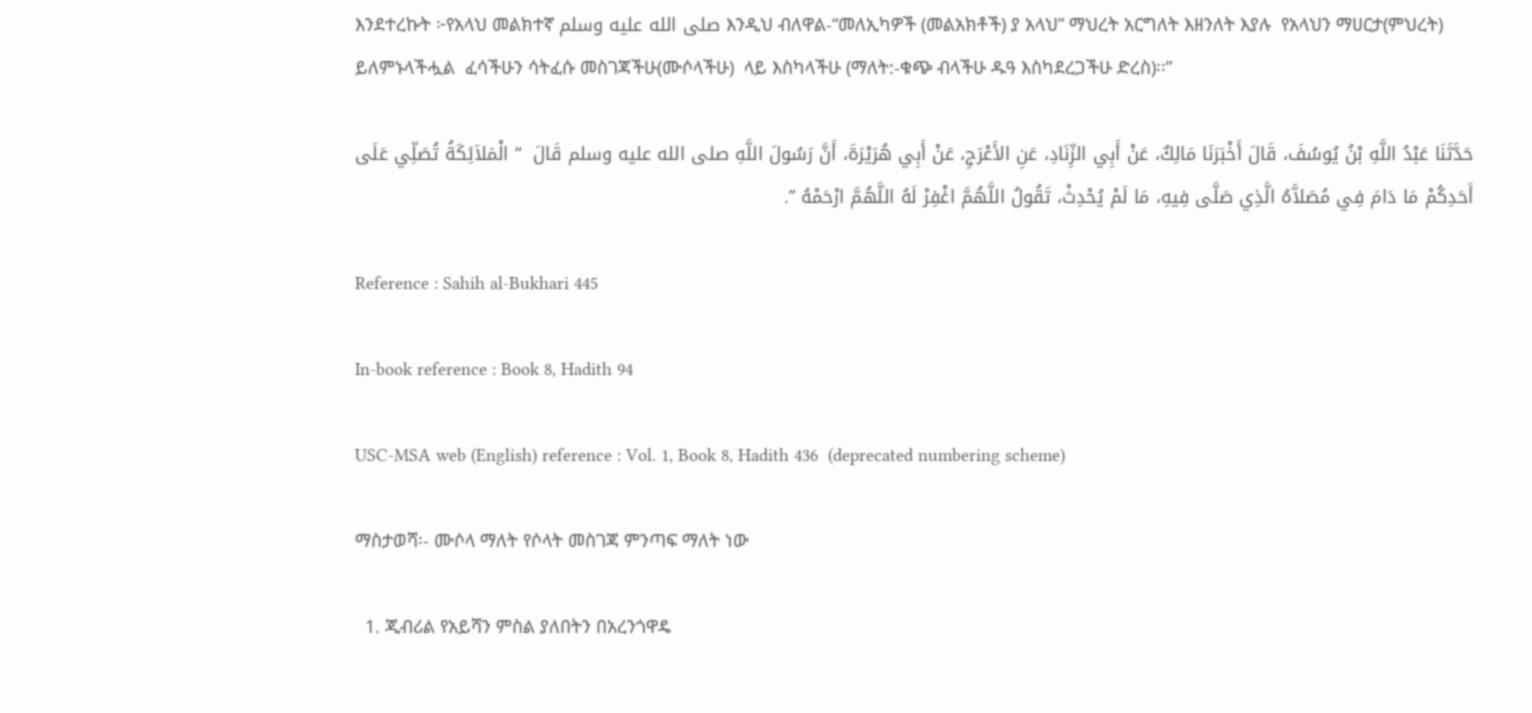እንደተረኩት ፦የአላህ መልክተኛ صلى الله عليه وسلم እንዲህ ብለዋል-“መለኢካዎች (መልአክቶች) ያ አላህ” ማህረት አርግለት እዘንለት እያሉ  የአላህን ማሀርታ(ምህረት) ይለምኑላችሗል  ፈሳችሁን ሳትፈሱ መስገጃችሁ(ሙሶላችሁ)  ላይ እስካላችሁ (ማለት:-ቁጭ ብላችሁ ዱዓ እስካደረጋችሁ ድረስ)፡፡”

حَدَّثَنَا عَبْدُ اللَّهِ بْنُ يُوسُفَ، قَالَ أَخْبَرَنَا مَالِكٌ، عَنْ أَبِي الزِّنَادِ، عَنِ الأَعْرَجِ، عَنْ أَبِي هُرَيْرَةَ، أَنَّ رَسُولَ اللَّهِ صلى الله عليه وسلم قَالَ  “ الْمَلاَئِكَةُ تُصَلِّي عَلَى أَحَدِكُمْ مَا دَامَ فِي مُصَلاَّهُ الَّذِي صَلَّى فِيهِ، مَا لَمْ يُحْدِثْ، تَقُولُ اللَّهُمَّ اغْفِرْ لَهُ اللَّهُمَّ ارْحَمْهُ ”.

Reference : Sahih al-Bukhari 445

In-book reference : Book 8, Hadith 94

USC-MSA web (English) reference : Vol. 1, Book 8, Hadith 436  (deprecated numbering scheme)

ማስታወሻ፡- ሙሶላ ማለት የሶላት መስገጃ ምንጣፍ ማለት ነው

  1. ጂብሪል የአይሻን ምስል ያለበትን በአረንጎዋዴ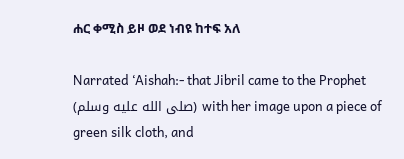ሐር ቀሚስ ይዞ ወደ ነብዩ ከተፍ አለ

Narrated ‘Aishah:- that Jibril came to the Prophet (صلى الله عليه وسلم) with her image upon a piece of green silk cloth, and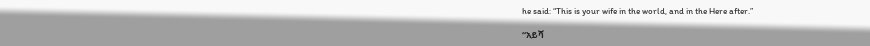he said: “This is your wife in the world, and in the Here after.”

“አይሻ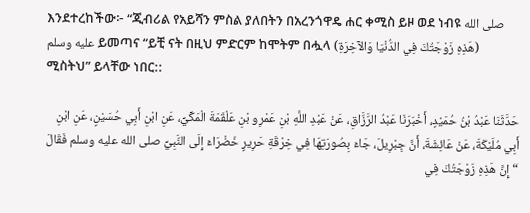እንደተረከችው፦ “ጂብሪል የአይሻን ምስል ያለበትን በአረንጎዋዴ ሐር ቀሚስ ይዞ ወደ ነብዩ صلى الله عليه وسلم ይመጣና “ይቺ ናት በዚህ ምድርም ከሞትም በሗላ (هَذِهِ زَوْجَتُكَ فِي الدُّنْيَا وَالآخِرَةِ) ሚስትህ” ይላቸው ነበር::

حَدَّثَنَا عَبْدُ بْنُ حُمَيْدٍ، أَخْبَرَنَا عَبْدُ الرَّزَّاقِ، عَنْ عَبْدِ اللَّهِ بْنِ عَمْرِو بْنِ عَلْقَمَةَ الْمَكِّيِّ، عَنِ ابْنِ أَبِي حُسَيْنٍ، عَنِ ابْنِ أَبِي مُلَيْكَةَ، عَنْ عَائِشَةَ، أَنَّ جِبْرِيلَ، جَاءَ بِصُورَتِهَا فِي خِرْقَةِ حَرِيرٍ خَضْرَاءَ إِلَى النَّبِيِّ صلى الله عليه وسلم فَقَالَ  “ إِنَّ هَذِهِ زَوْجَتُكَ فِي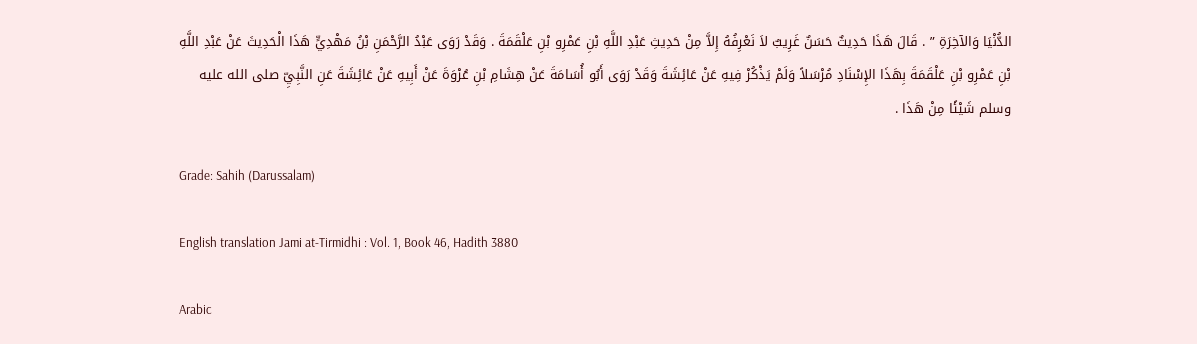الدُّنْيَا وَالآخِرَةِ ” . قَالَ هَذَا حَدِيثٌ حَسَنٌ غَرِيبٌ لاَ نَعْرِفُهُ إِلاَّ مِنْ حَدِيثِ عَبْدِ اللَّهِ بْنِ عَمْرِو بْنِ عَلْقَمَةَ . وَقَدْ رَوَى عَبْدُ الرَّحْمَنِ بْنُ مَهْدِيٍّ هَذَا الْحَدِيثَ عَنْ عَبْدِ اللَّهِ بْنِ عَمْرِو بْنِ عَلْقَمَةَ بِهَذَا الإِسْنَادِ مُرْسَلاً وَلَمْ يَذْكُرْ فِيهِ عَنْ عَائِشَةَ وَقَدْ رَوَى أَبُو أُسَامَةَ عَنْ هِشَامِ بْنِ عُرْوَةَ عَنْ أَبِيهِ عَنْ عَائِشَةَ عَنِ النَّبِيِّ صلى الله عليه وسلم شَيْئًا مِنْ هَذَا .

Grade: Sahih (Darussalam)

English translation Jami at-Tirmidhi : Vol. 1, Book 46, Hadith 3880

Arabic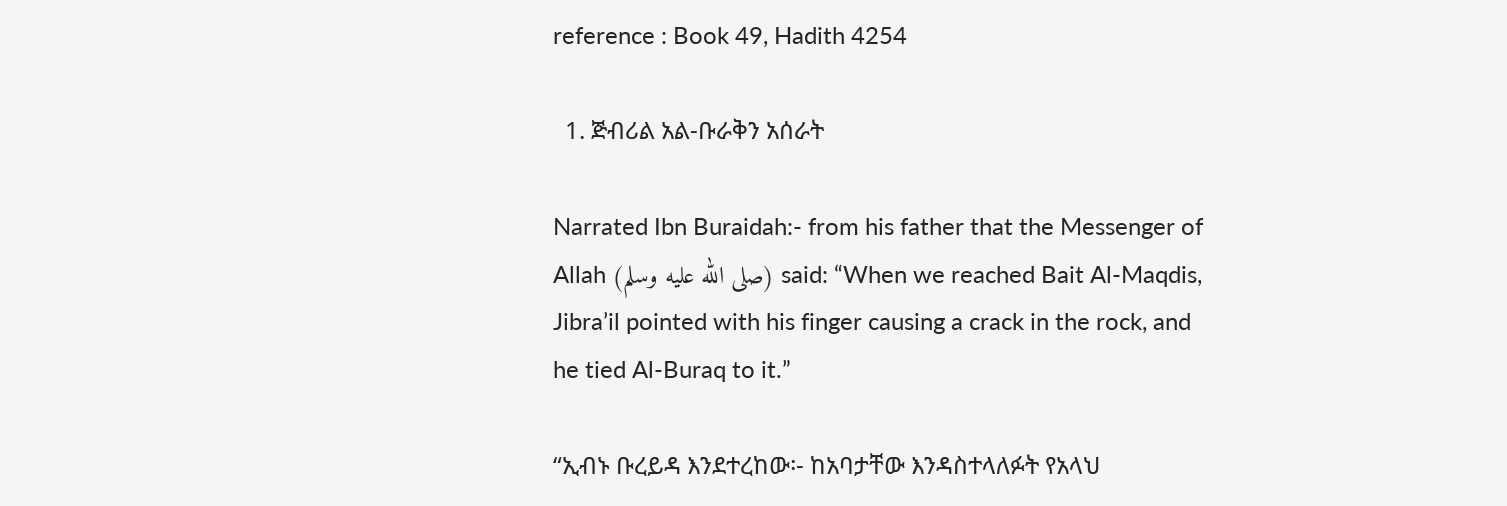reference : Book 49, Hadith 4254

  1. ጅብሪል አል-ቡራቅን አሰራት

Narrated Ibn Buraidah:- from his father that the Messenger of Allah (صلى الله عليه وسلم) said: “When we reached Bait Al-Maqdis, Jibra’il pointed with his finger causing a crack in the rock, and he tied Al-Buraq to it.”

“ኢብኑ ቡረይዳ እንደተረከው፡- ከአባታቸው እንዳስተላለፉት የአላህ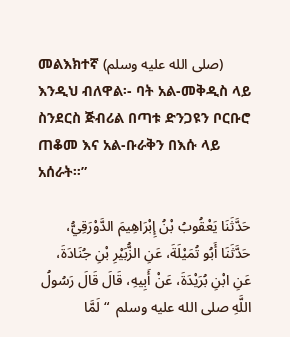መልእክተኛ (صلى الله عليه وسلم) እንዲህ ብለዋል፡- ባት አል-መቅዲስ ላይ ስንደርስ ጅብሪል በጣቱ ድንጋዩን ቦርቡሮ ጠቆመ እና አል-ቡራቅን በእሱ ላይ አሰራት።”

حَدَّثَنَا يَعْقُوبُ بْنُ إِبْرَاهِيمَ الدَّوْرَقِيُّ، حَدَّثَنَا أَبُو تُمَيْلَةَ، عَنِ الزُّبَيْرِ بْنِ جُنَادَةَ، عَنِ ابْنِ بُرَيْدَةَ، عَنْ أَبِيهِ، قَالَ قَالَ رَسُولُ اللَّهِ صلى الله عليه وسلم  “ لَمَّا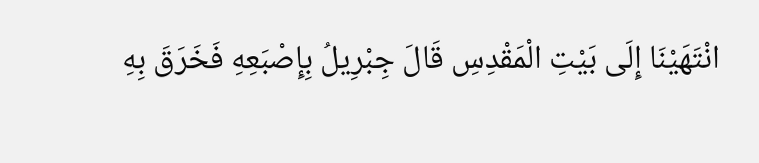انْتَهَيْنَا إِلَى بَيْتِ الْمَقْدِسِ قَالَ جِبْرِيلُ بِإِصْبَعِهِ فَخَرَقَ بِهِ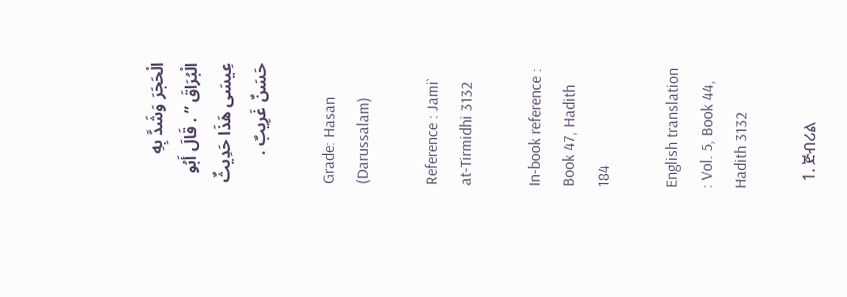الْحَجَرَ وَشَدَّ بِهِ الْبُرَاقَ ” . قَالَ أَبُو عِيسَى هَذَا حَدِيثٌ حَسَنٌ غَرِيبٌ .

Grade: Hasan (Darussalam)

Reference : Jami` at-Tirmidhi 3132

In-book reference : Book 47, Hadith 184

English translation : Vol. 5, Book 44, Hadith 3132

  1. ጅብሪል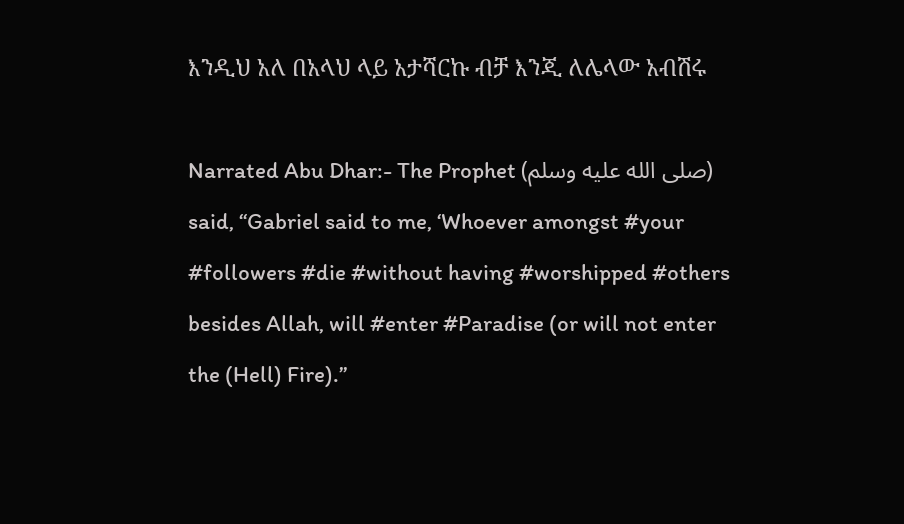እንዲህ አለ በአላህ ላይ አታሻርኩ ብቻ እንጂ ለሌላው አብሽሩ

Narrated Abu Dhar:- The Prophet (صلى الله عليه وسلم) said, “Gabriel said to me, ‘Whoever amongst #your #followers #die #without having #worshipped #others besides Allah, will #enter #Paradise (or will not enter the (Hell) Fire).”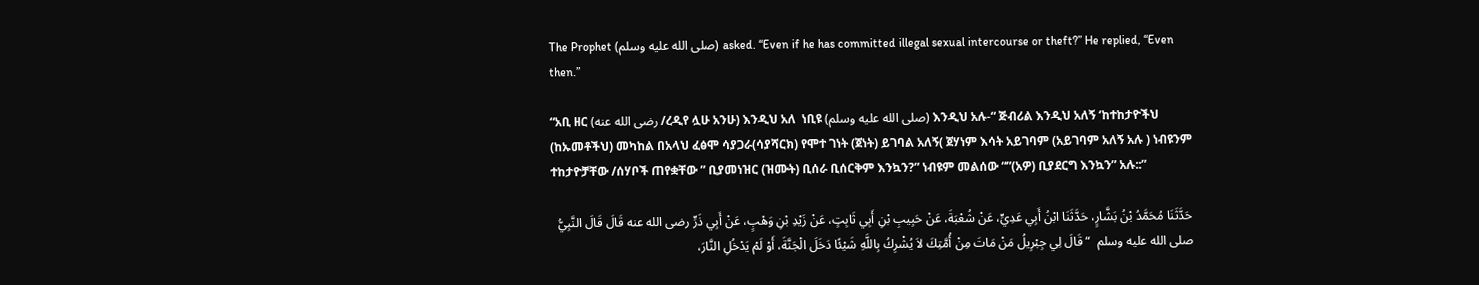The Prophet (صلى الله عليه وسلم) asked. “Even if he has committed illegal sexual intercourse or theft?” He replied, “Even then.”

“አቢ ዘር (رضى الله عنه /ረዲየ ሏሁ አንሁ) እንዲህ አለ  ነቢዩ (صلى الله عليه وسلم) እንዲህ አሉ-“ ጅብሪል እንዲህ አለኝ ‘ከተከታዮችህ (ከኡመቶችህ) መካከል በአላህ ፈፅሞ ሳያጋራ(ሳያሻርክ) የሞተ ገነት (ጀነት) ይገባል አለኝ( ጀሃነም እሳት አይገባም (አይገባም አለኝ አሉ ) ነብዩንም ተከታዮቻቸው /ሰሃቦች ጠየቋቸው ” ቢያመነዝር (ዝሙት) ቢሰራ ቢሰርቅም እንኳን?” ነብዩም መልሰው “”(አዎ) ቢያደርግ እንኳን” አሉ::”

حَدَّثَنَا مُحَمَّدُ بْنُ بَشَّارٍ، حَدَّثَنَا ابْنُ أَبِي عَدِيٍّ، عَنْ شُعْبَةَ، عَنْ حَبِيبِ بْنِ أَبِي ثَابِتٍ، عَنْ زَيْدِ بْنِ وَهْبٍ، عَنْ أَبِي ذَرٍّ رضى الله عنه قَالَ قَالَ النَّبِيُّ صلى الله عليه وسلم  “ قَالَ لِي جِبْرِيلُ مَنْ مَاتَ مِنْ أُمَّتِكَ لاَ يُشْرِكُ بِاللَّهِ شَيْئًا دَخَلَ الْجَنَّةَ، أَوْ لَمْ يَدْخُلِ النَّارَ،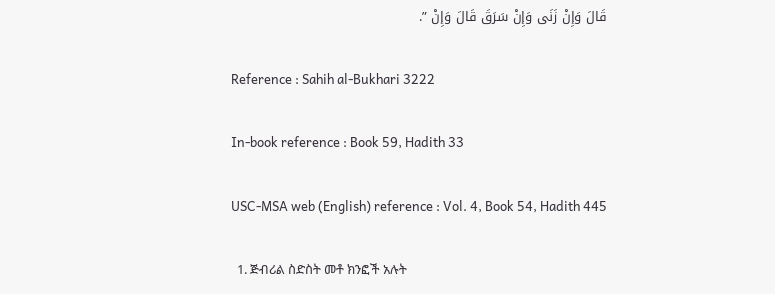قَالَ وَإِنْ زَنَى وَإِنْ سَرَقَ قَالَ وَإِنْ ”.

Reference : Sahih al-Bukhari 3222

In-book reference : Book 59, Hadith 33

USC-MSA web (English) reference : Vol. 4, Book 54, Hadith 445

  1. ጅብሪል ስድስት መቶ ክንፎች አሉት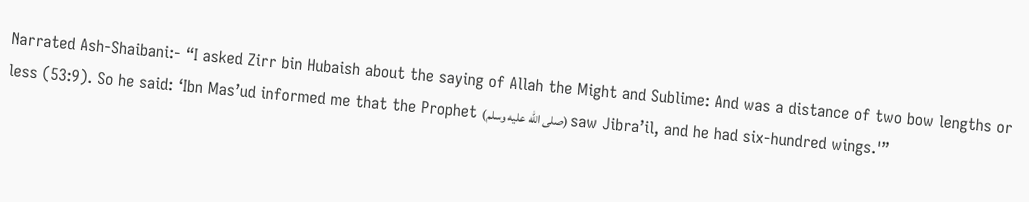Narrated Ash-Shaibani:- “I asked Zirr bin Hubaish about the saying of Allah the Might and Sublime: And was a distance of two bow lengths or less (53:9). So he said: ‘Ibn Mas’ud informed me that the Prophet (صلى الله عليه وسلم) saw Jibra’il, and he had six-hundred wings.'”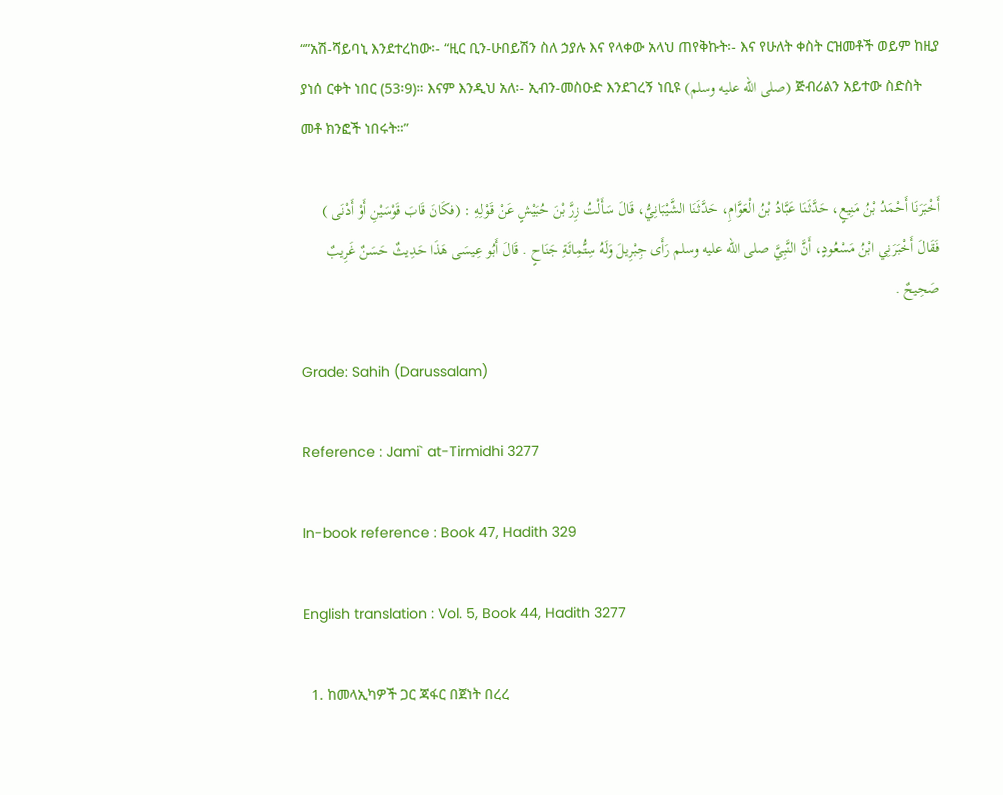“”አሽ-ሻይባኒ እንደተረከው፡- “ዚር ቢን-ሁበይሽን ስለ ኃያሉ እና የላቀው አላህ ጠየቅኩት፡- እና የሁለት ቀስት ርዝመቶች ወይም ከዚያ ያነሰ ርቀት ነበር (53፡9)። እናም እንዲህ አለ፡- ኢብን-መስዑድ እንደገረኝ ነቢዩ (صلى الله عليه وسلم) ጅብሪልን አይተው ስድስት መቶ ክንፎች ነበሩት።”

أَخْبَرَنَا أَحْمَدُ بْنُ مَنِيعٍ، حَدَّثَنَا عَبَّادُ بْنُ الْعَوَّامِ، حَدَّثَنَا الشَّيْبَانِيُّ، قَالَ سَأَلْتُ زِرَّ بْنَ حُبَيْشٍ عَنْ قَوْلِهِ : (فكَانَ قَابَ قَوْسَيْنِ أَوْ أَدْنَى ) فَقَالَ أَخْبَرَنِي ابْنُ مَسْعُودٍ، أَنَّ النَّبِيَّ صلى الله عليه وسلم رَأَى جِبْرِيلَ وَلَهُ سِتُّمِائَةِ جَنَاحٍ . قَالَ أَبُو عِيسَى هَذَا حَدِيثٌ حَسَنٌ غَرِيبٌ صَحِيحٌ .

Grade: Sahih (Darussalam)

Reference : Jami` at-Tirmidhi 3277

In-book reference : Book 47, Hadith 329

English translation : Vol. 5, Book 44, Hadith 3277

  1. ከመላኢካዎች ጋር ጃፋር በጀነት በረረ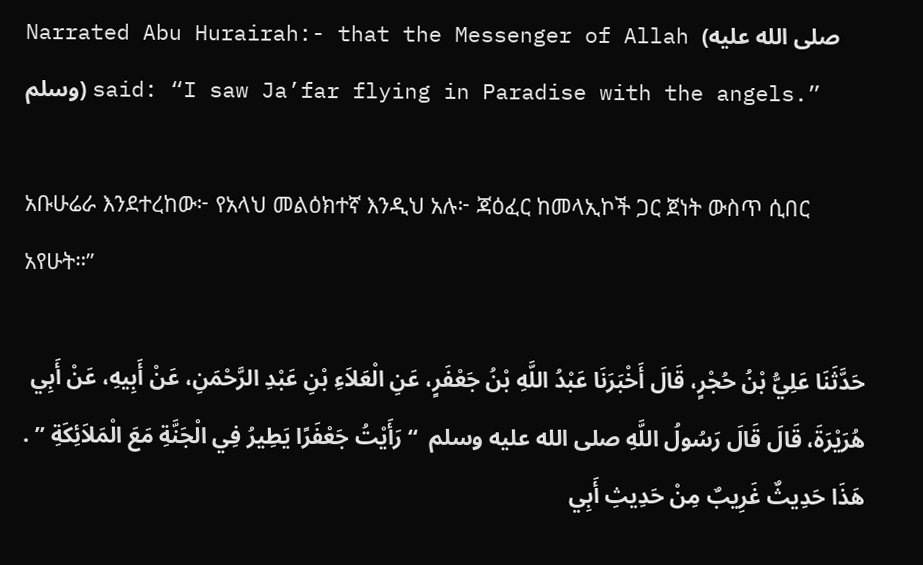Narrated Abu Hurairah:- that the Messenger of Allah (صلى الله عليه وسلم) said: “I saw Ja’far flying in Paradise with the angels.”

አቡሁሬራ እንደተረከው፦ የአላህ መልዕክተኛ እንዲህ አሉ፦ ጃዕፈር ከመላኢኮች ጋር ጀነት ውስጥ ሲበር አየሁት።”

حَدَّثَنَا عَلِيُّ بْنُ حُجْرٍ، قَالَ أَخْبَرَنَا عَبْدُ اللَّهِ بْنُ جَعْفَرٍ، عَنِ الْعَلاَءِ بْنِ عَبْدِ الرَّحْمَنِ، عَنْ أَبِيهِ، عَنْ أَبِي هُرَيْرَةَ، قَالَ قَالَ رَسُولُ اللَّهِ صلى الله عليه وسلم  “ رَأَيْتُ جَعْفَرًا يَطِيرُ فِي الْجَنَّةِ مَعَ الْمَلاَئِكَةِ ” . هَذَا حَدِيثٌ غَرِيبٌ مِنْ حَدِيثِ أَبِي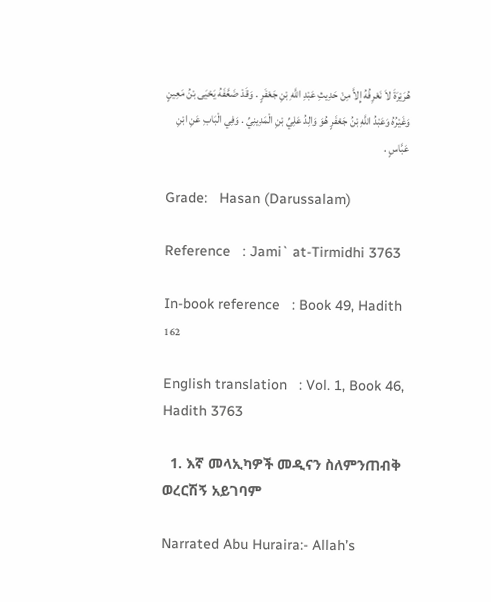هُرَيْرَةَ لاَ نَعْرِفُهُ إِلاَّ مِنْ حَدِيثِ عَبْدِ اللَّهِ بْنِ جَعْفَرٍ . وَقَدْ ضَعَّفَهُ يَحْيَى بْنُ مَعِينٍ وَغَيْرُهُ وَعَبْدُ اللَّهِ بْنُ جَعْفَرٍ هُوَ وَالِدُ عَلِيِّ بْنِ الْمَدِينِيِّ . وَفِي الْبَابِ عَنِ ابْنِ عَبَّاسٍ .

Grade:   Hasan (Darussalam)

Reference   : Jami` at-Tirmidhi 3763

In-book reference   : Book 49, Hadith 162

English translation   : Vol. 1, Book 46, Hadith 3763

  1. እኛ መላኢካዎች መዲናን ስለምንጠብቅ ወረርሽኝ አይገባም

Narrated Abu Huraira:- Allah’s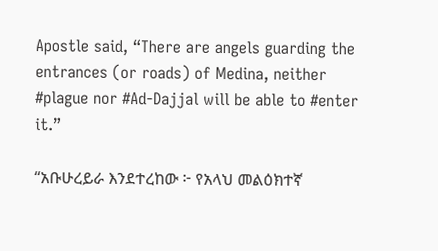Apostle said, “There are angels guarding the entrances (or roads) of Medina, neither #plague nor #Ad-Dajjal will be able to #enter it.”

“አቡሁረይራ እንደተረከው ፦ የአላህ መልዕክተኛ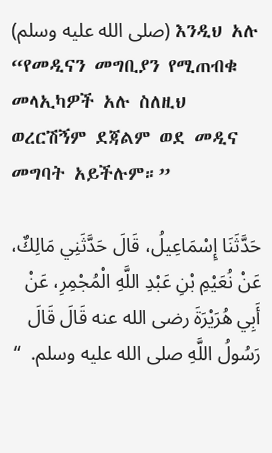(صلى الله عليه وسلم) እንዲህ አሉ “የመዲናን መግቢያን የሚጠብቁ መላኢካዎች አሉ ስለዚህ ወረርሽኝም ደጃልም ወደ መዲና መግባት አይችሉም።”

حَدَّثَنَا إِسْمَاعِيلُ، قَالَ حَدَّثَنِي مَالِكٌ، عَنْ نُعَيْمِ بْنِ عَبْدِ اللَّهِ الْمُجْمِرِ، عَنْ أَبِي هُرَيْرَةَ رضى الله عنه قَالَ قَالَ رَسُولُ اللَّهِ صلى الله عليه وسلم.  “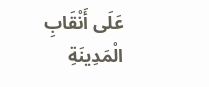عَلَى أَنْقَابِ الْمَدِينَةِ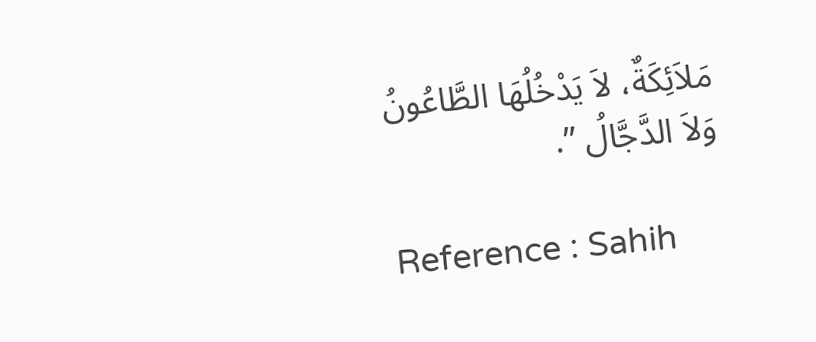مَلاَئِكَةٌ، لاَ يَدْخُلُهَا الطَّاعُونُ وَلاَ الدَّجَّالُ ”.

Reference : Sahih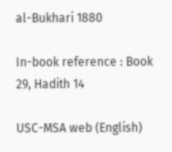al-Bukhari 1880

In-book reference : Book 29, Hadith 14

USC-MSA web (English)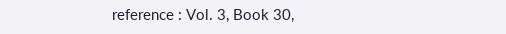reference : Vol. 3, Book 30,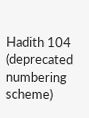Hadith 104  (deprecated numbering scheme)